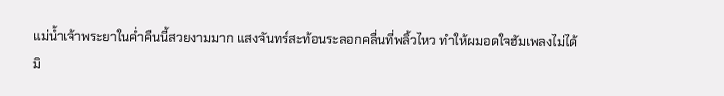แม่น้ำเจ้าพระยาในค่ำคืนนี้สวยงามมาก แสงจันทร์สะท้อนระลอกคลื่นที่พลิ้วไหว ทำให้ผมอดใจฮัมเพลงไม่ได้
มิ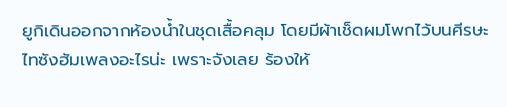ยูกิเดินออกจากห้องน้ำในชุดเสื้อคลุม โดยมีผ้าเช็ดผมโพกไว้บนศีรษะ
ไทซังฮัมเพลงอะไรน่ะ เพราะจังเลย ร้องให้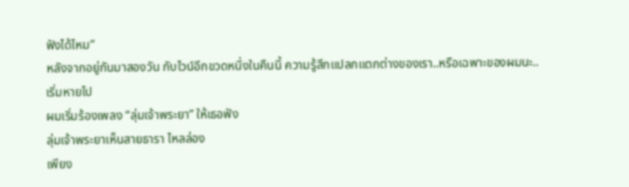ฟังได้ไหม”
หลังจากอยู่กันมาสองวัน กับไวน์อีกขวดหนึ่งในคืนนี้ ความรู้สึกแปลกแตกต่างของเรา..หรือเฉพาะของผมนะ..เริ่มหายไป
ผมเริ่มร้องเพลง “ลุ่มเจ้าพระยา” ให้เธอฟัง
ลุ่มเจ้าพระยาเห็นสายธารา ไหลล่อง
เพียง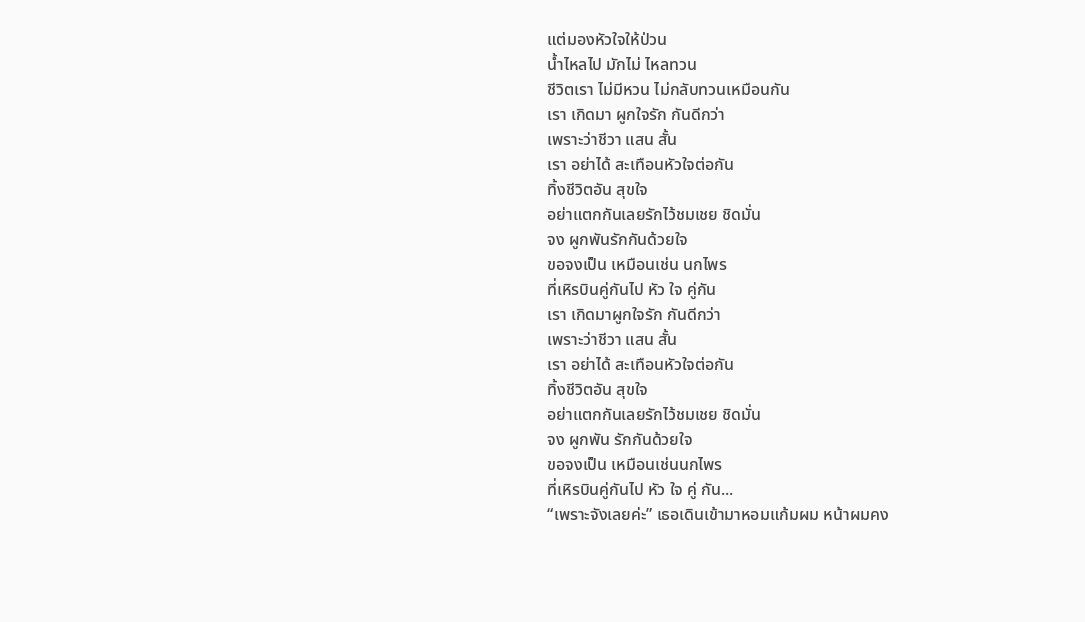แต่มองหัวใจให้ป่วน
น้ำไหลไป มักไม่ ไหลทวน
ชีวิตเรา ไม่มีหวน ไม่กลับทวนเหมือนกัน
เรา เกิดมา ผูกใจรัก กันดีกว่า
เพราะว่าชีวา แสน สั้น
เรา อย่าได้ สะเทือนหัวใจต่อกัน
ทิ้งชีวิตอัน สุขใจ
อย่าแตกกันเลยรักไว้ชมเชย ชิดมั่น
จง ผูกพันรักกันด้วยใจ
ขอจงเป็น เหมือนเช่น นกไพร
ที่เหิรบินคู่กันไป หัว ใจ คู่กัน
เรา เกิดมาผูกใจรัก กันดีกว่า
เพราะว่าชีวา แสน สั้น
เรา อย่าได้ สะเทือนหัวใจต่อกัน
ทิ้งชีวิตอัน สุขใจ
อย่าแตกกันเลยรักไว้ชมเชย ชิดมั่น
จง ผูกพัน รักกันด้วยใจ
ขอจงเป็น เหมือนเช่นนกไพร
ที่เหิรบินคู่กันไป หัว ใจ คู่ กัน...
“เพราะจังเลยค่ะ” เธอเดินเข้ามาหอมแก้มผม หน้าผมคง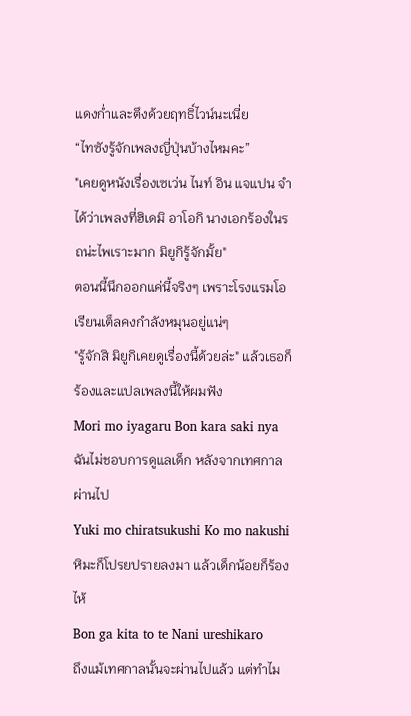แดงก่ำและตึงด้วยฤทธิ์ไวน์นะเนี่ย
“ไทซังรู้จักเพลงญี่ปุ่นบ้างไหมคะ”
"เคยดูหนังเรื่องเซเว่น ไนท์ อิน แจแปน จำได้ว่าเพลงที่ฮิเดมิ อาโอกิ นางเอกร้องในรถน่ะไพเราะมาก มิยูกิรู้จักมั้ย"
ตอนนี้นึกออกแค่นี้จริงๆ เพราะโรงแรมโอเรียนเต็ลคงกำลังหมุนอยู่แน่ๆ
"รู้จักสิ มิยูกิเคยดูเรื่องนี้ด้วยล่ะ" แล้วเธอก็ร้องและแปลเพลงนี้ให้ผมฟัง
Mori mo iyagaru Bon kara saki nya
ฉันไม่ชอบการดูแลเด็ก หลังจากเทศกาลผ่านไป
Yuki mo chiratsukushi Ko mo nakushi
หิมะก็โปรยปรายลงมา แล้วเด็กน้อยก็ร้องไห้
Bon ga kita to te Nani ureshikaro
ถึงแม้เทศกาลนั้นจะผ่านไปแล้ว แต่ทำไม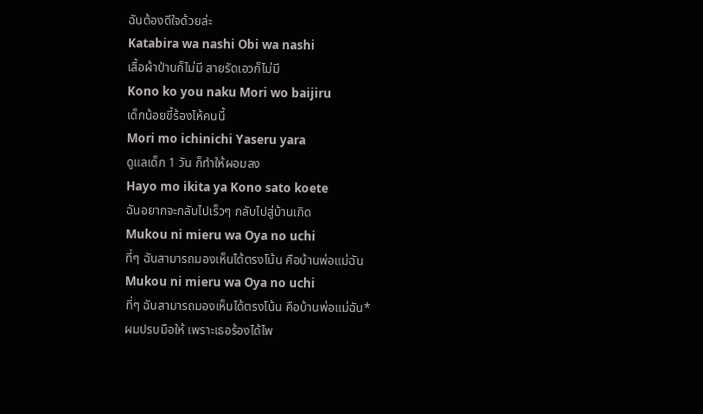ฉันต้องดีใจด้วยล่ะ
Katabira wa nashi Obi wa nashi
เสื้อผ้าป่านก็ไม่มี สายรัดเอวก็ไม่มี
Kono ko you naku Mori wo baijiru
เด็กน้อยขี้ร้องไห้คนนี้
Mori mo ichinichi Yaseru yara
ดูแลเด็ก 1 วัน ก็ทำให้ผอมลง
Hayo mo ikita ya Kono sato koete
ฉันอยากจะกลับไปเร็วๆ กลับไปสู่บ้านเกิด
Mukou ni mieru wa Oya no uchi
ที่ๆ ฉันสามารถมองเห็นได้ตรงโน้น คือบ้านพ่อแม่ฉัน
Mukou ni mieru wa Oya no uchi
ที่ๆ ฉันสามารถมองเห็นได้ตรงโน้น คือบ้านพ่อแม่ฉัน*
ผมปรบมือให้ เพราะเธอร้องได้ไพ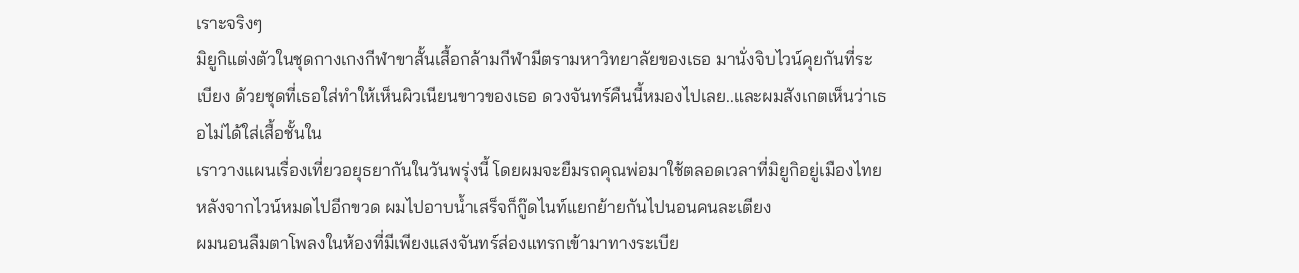เราะจริงๆ
มิยูกิแต่งตัวในชุดกางเกงกีฬาขาสั้นเสื้อกล้ามกีฬามีตรามหาวิทยาลัยของเธอ มานั่งจิบไวน์คุยกันที่ระเบียง ด้วยชุดที่เธอใส่ทำให้เห็นผิวเนียนขาวของเธอ ดวงจันทร์คืนนี้หมองไปเลย..และผมสังเกตเห็นว่าเธอไม่ได้ใส่เสื้อชั้นใน
เราวางแผนเรื่องเที่ยวอยุธยากันในวันพรุ่งนี้ โดยผมจะยืมรถคุณพ่อมาใช้ตลอดเวลาที่มิยูกิอยู่เมืองไทย หลังจากไวน์หมดไปอีกขวด ผมไปอาบน้ำเสร็จก็กู๊ดไนท์แยกย้ายกันไปนอนคนละเตียง
ผมนอนลืมตาโพลงในห้องที่มีเพียงแสงจันทร์ส่องแทรกเข้ามาทางระเบีย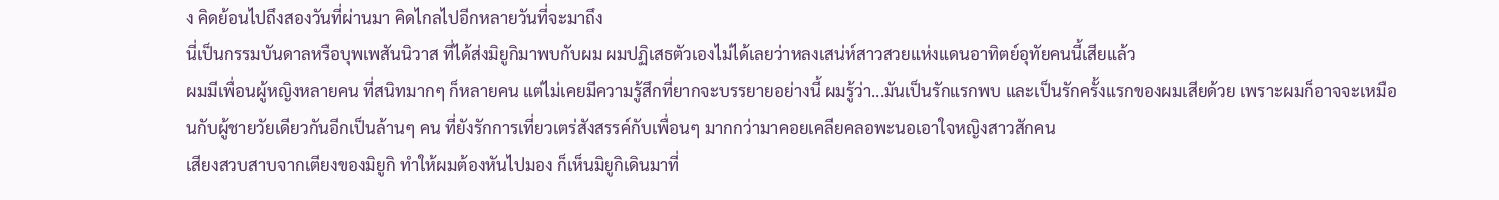ง คิดย้อนไปถึงสองวันที่ผ่านมา คิดไกลไปอีกหลายวันที่จะมาถึง
นี่เป็นกรรมบันดาลหรือบุพเพสันนิวาส ที่ได้ส่งมิยูกิมาพบกับผม ผมปฏิเสธตัวเองไม่ได้เลยว่าหลงเสน่ห์สาวสวยแห่งแดนอาทิตย์อุทัยคนนี้เสียแล้ว
ผมมีเพื่อนผู้หญิงหลายคน ที่สนิทมากๆ ก็หลายคน แต่ไม่เคยมีความรู้สึกที่ยากจะบรรยายอย่างนี้ ผมรู้ว่า...มันเป็นรักแรกพบ และเป็นรักครั้งแรกของผมเสียด้วย เพราะผมก็อาจจะเหมือนกับผู้ชายวัยเดียวกันอีกเป็นล้านๆ คน ที่ยังรักการเที่ยวเตร่สังสรรค์กับเพื่อนๆ มากกว่ามาคอยเคลียคลอพะนอเอาใจหญิงสาวสักคน
เสียงสวบสาบจากเตียงของมิยูกิ ทำให้ผมต้องหันไปมอง ก็เห็นมิยูกิเดินมาที่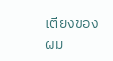เตียงของผม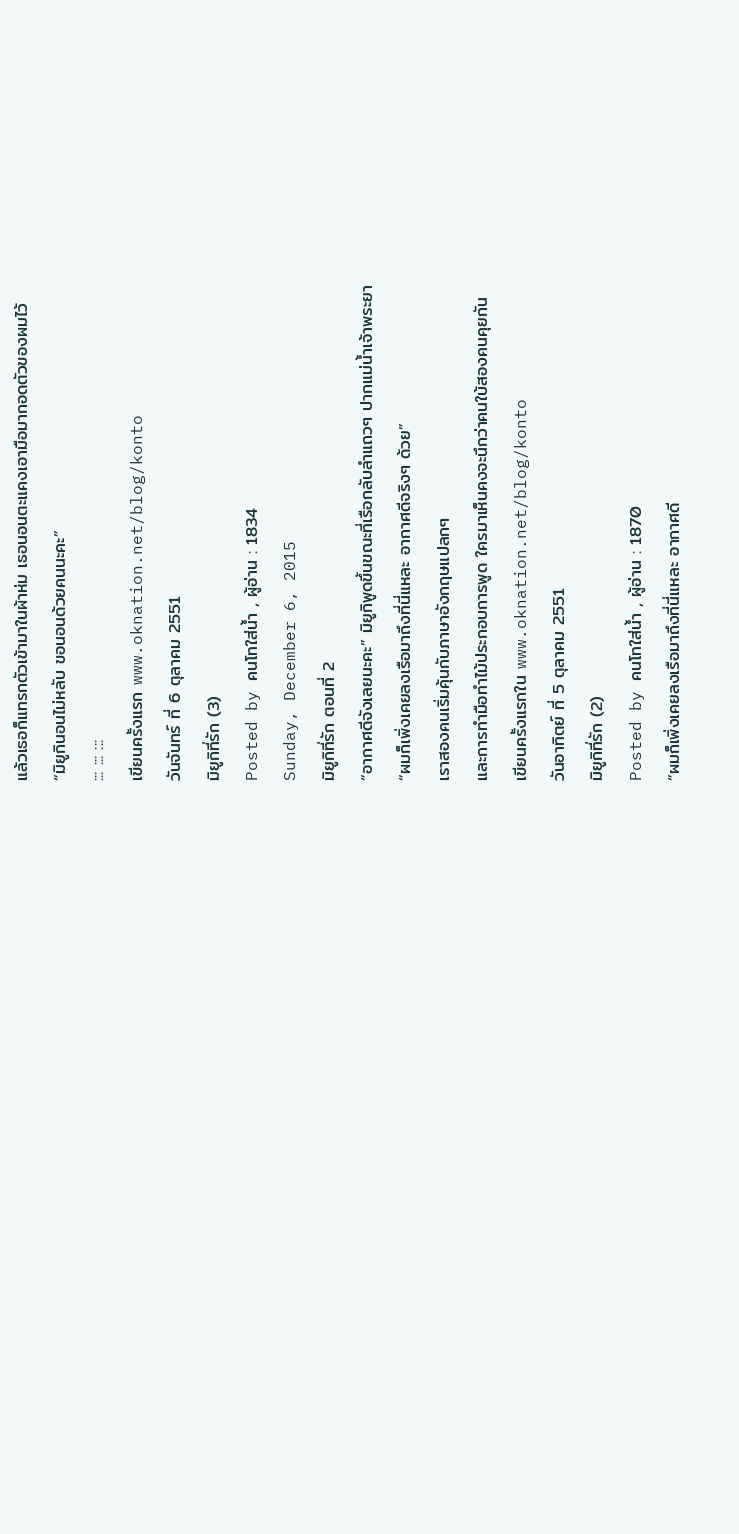แล้วเธอก็แทรกตัวเข้ามาในผ้าห่ม เธอนอนตะแคงเอามือมากอดตัวของผมไว้
“มิยูกินอนไม่หลับ ขอนอนด้วยคนนะคะ”
::: ::: :::
เขียนครั้งแรก www.oknation.net/blog/konto
วันจันทร์ ที่ 6 ตุลาคม 2551
มิยูกิที่รัก (3)
Posted by คนโทใส่น้ำ , ผู้อ่าน : 1834
Sunday, December 6, 2015
มิยูกิที่รัก ตอนที่ 2
“อากาศดีจังเลยนะคะ” มิยูกิพูดขึ้นขณะที่เรือกลับลำแถวๆ ปากแม่น้ำเจ้าพระยา
“ผมก็เพิ่งเคยลงเรือมาถึงที่นี่แหละ อากาศดีจริงๆ ด้วย”
เราสองคนเริ่มคุ้นกับภาษาอังกฤษแปลกๆ
และการทำมือทำไม้ประกอบการพูด ใครมาเห็นคงจะนึกว่าคนใบ้สองคนคุยกัน
เขียนครั้งแรกใน www.oknation.net/blog/konto
วันอาทิตย์ ที่ 5 ตุลาคม 2551
มิยูกิที่รัก (2)
Posted by คนโทใส่น้ำ , ผู้อ่าน : 1870
“ผมก็เพิ่งเคยลงเรือมาถึงที่นี่แหละ อากาศดี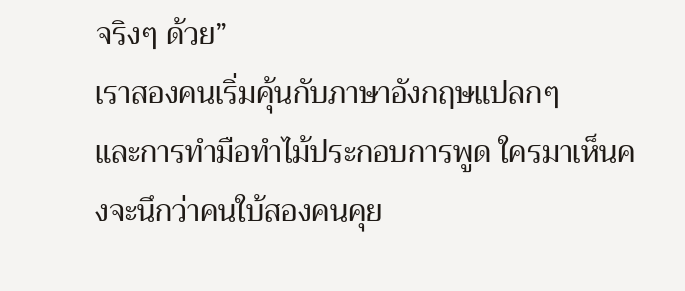จริงๆ ด้วย”
เราสองคนเริ่มคุ้นกับภาษาอังกฤษแปลกๆ
และการทำมือทำไม้ประกอบการพูด ใครมาเห็นคงจะนึกว่าคนใบ้สองคนคุย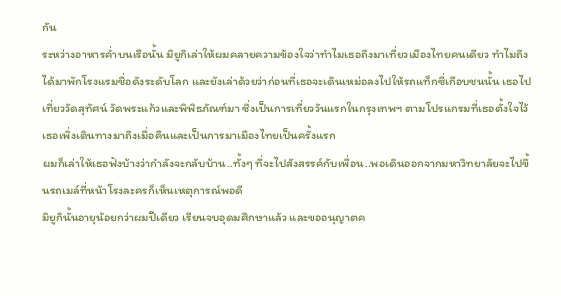กัน
ระหว่างอาหารค่ำบนเรือนั้น มิยูกิเล่าให้ผมคลายความข้องใจว่าทำไมเธอถึงมาเที่ยวเมืองไทยคนเดียว ทำไมถึงได้มาพักโรงแรมชื่อดังระดับโลก และยังเล่าด้วยว่าก่อนที่เธอจะเดินเหม่อลงไปให้รถแท็กซี่เกือบชนนั้น เธอไปเที่ยววัดสุทัศน์ วัดพระแก้วและพิพิธภัณฑ์มา ซึ่งเป็นการเที่ยววันแรกในกรุงเทพฯ ตามโปรแกรมที่เธอตั้งใจไว้ เธอเพิ่งเดินทางมาถึงเมื่อคืนและเป็นการมาเมืองไทยเป็นครั้งแรก
ผมก็เล่าให้เธอฟังบ้างว่ากำลังจะกลับบ้าน..ทั้งๆ ที่จะไปสังสรรค์กับเพื่อน..พอเดินออกจากมหาวิทยาลัยจะไปขึ้นรถเมล์ที่หน้าโรงละครก็เห็นเหตุการณ์พอดี
มิยูกินั้นอายุน้อยกว่าผมปีเดียว เรียนจบอุดมศึกษาแล้ว และขออนุญาตค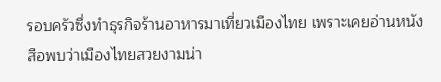รอบครัวซึ่งทำธุรกิจร้านอาหารมาเที่ยวเมืองไทย เพราะเคยอ่านหนังสือพบว่าเมืองไทยสวยงามน่า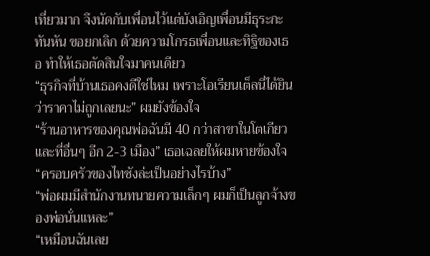เที่ยวมาก จึงนัดกับเพื่อนไว้แต่บังเอิญเพื่อนมีธุระกะทันหัน ขอยกเลิก ด้วยความโกรธเพื่อนและทิฐิของเธอ ทำให้เธอตัดสินใจมาคนเดียว
“ธุรกิจที่บ้านเธอคงดีใช่ไหม เพราะโอเรียนเต็ลนี่ได้ยินว่าราคาไม่ถูกเลยนะ” ผมยังข้องใจ
“ร้านอาหารของคุณพ่อฉันมี 40 กว่าสาขาในโตเกียวและที่อื่นๆ อีก 2-3 เมือง” เธอเฉลยให้ผมหายข้องใจ
“ครอบครัวของไทซังล่ะเป็นอย่างไรบ้าง”
“พ่อผมมีสำนักงานทนายความเล็กๆ ผมก็เป็นลูกจ้างของพ่อนั่นแหละ”
“เหมือนฉันเลย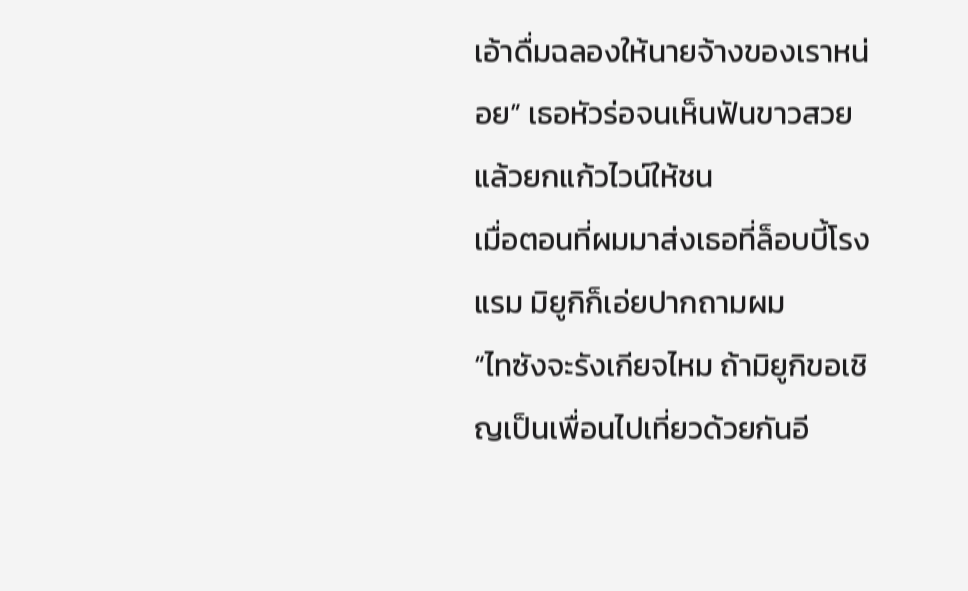เอ้าดื่มฉลองให้นายจ้างของเราหน่อย” เธอหัวร่อจนเห็นฟันขาวสวย แล้วยกแก้วไวน์ให้ชน
เมื่อตอนที่ผมมาส่งเธอที่ล็อบบี้โรงแรม มิยูกิก็เอ่ยปากถามผม
“ไทซังจะรังเกียจไหม ถ้ามิยูกิขอเชิญเป็นเพื่อนไปเที่ยวด้วยกันอี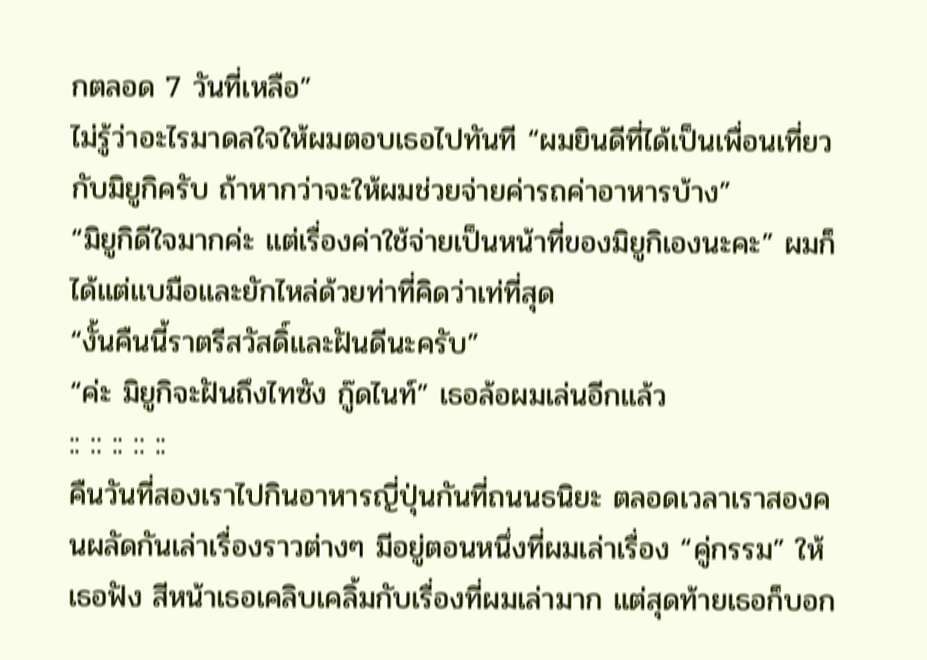กตลอด 7 วันที่เหลือ”
ไม่รู้ว่าอะไรมาดลใจให้ผมตอบเธอไปทันที “ผมยินดีที่ได้เป็นเพื่อนเที่ยวกับมิยูกิครับ ถ้าหากว่าจะให้ผมช่วยจ่ายค่ารถค่าอาหารบ้าง”
“มิยูกิดีใจมากค่ะ แต่เรื่องค่าใช้จ่ายเป็นหน้าที่ของมิยูกิเองนะคะ” ผมก็ได้แต่แบมือและยักไหล่ด้วยท่าที่คิดว่าเท่ที่สุด
“งั้นคืนนี้ราตรีสวัสดิ์และฝันดีนะครับ”
“ค่ะ มิยูกิจะฝันถึงไทซัง กู๊ดไนท์” เธอล้อผมเล่นอีกแล้ว
:: :: :: :: ::
คืนวันที่สองเราไปกินอาหารญี่ปุ่นกันที่ถนนธนิยะ ตลอดเวลาเราสองคนผลัดกันเล่าเรื่องราวต่างๆ มีอยู่ตอนหนึ่งที่ผมเล่าเรื่อง “คู่กรรม” ให้เธอฟัง สีหน้าเธอเคลิบเคลิ้มกับเรื่องที่ผมเล่ามาก แต่สุดท้ายเธอก็บอก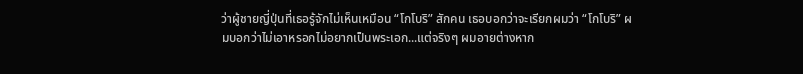ว่าผู้ชายญี่ปุ่นที่เธอรู้จักไม่เห็นเหมือน “โกโบริ” สักคน เธอบอกว่าจะเรียกผมว่า “โกโบริ” ผมบอกว่าไม่เอาหรอกไม่อยากเป็นพระเอก...แต่จริงๆ ผมอายต่างหาก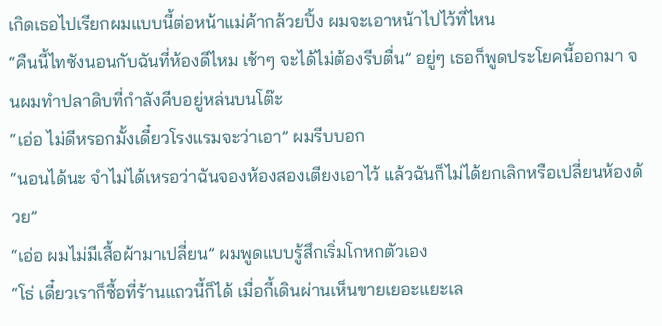เกิดเธอไปเรียกผมแบบนี้ต่อหน้าแม่ค้ากล้วยปิ้ง ผมจะเอาหน้าไปไว้ที่ไหน
“คืนนี้ไทซังนอนกับฉันที่ห้องดีไหม เช้าๆ จะได้ไม่ต้องรีบตื่น” อยู่ๆ เธอก็พูดประโยคนี้ออกมา จนผมทำปลาดิบที่กำลังคีบอยู่หล่นบนโต๊ะ
“เอ่อ ไม่ดีหรอกมั้งเดี๋ยวโรงแรมจะว่าเอา” ผมรีบบอก
“นอนได้นะ จำไม่ได้เหรอว่าฉันจองห้องสองเตียงเอาไว้ แล้วฉันก็ไม่ได้ยกเลิกหรือเปลี่ยนห้องด้วย”
“เอ่อ ผมไม่มีเสื้อผ้ามาเปลี่ยน” ผมพูดแบบรู้สึกเริ่มโกหกตัวเอง
“โธ่ เดี๋ยวเราก็ซื้อที่ร้านแถวนี้ก็ได้ เมื่อกี้เดินผ่านเห็นขายเยอะแยะเล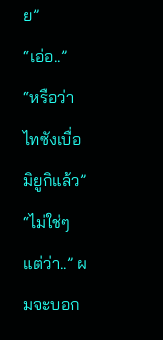ย”
“เอ่อ..”
“หรือว่าไทซังเบื่อมิยูกิแล้ว”
“ไม่ใช่ๆ แต่ว่า..” ผมจะบอก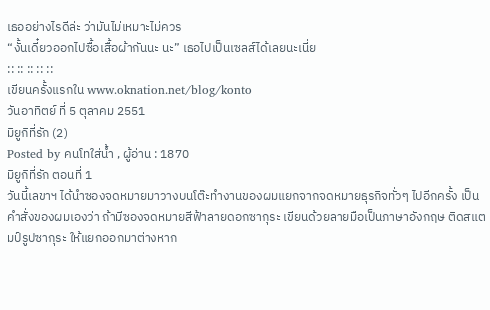เธออย่างไรดีล่ะ ว่ามันไม่เหมาะไม่ควร
“งั้นเดี๋ยวออกไปซื้อเสื้อผ้ากันนะ นะ” เธอไปเป็นเซลส์ได้เลยนะเนี่ย
:: :: :: :: ::
เขียนครั้งแรกใน www.oknation.net/blog/konto
วันอาทิตย์ ที่ 5 ตุลาคม 2551
มิยูกิที่รัก (2)
Posted by คนโทใส่น้ำ , ผู้อ่าน : 1870
มิยูกิที่รัก ตอนที่ 1
วันนี้เลขาฯ ได้นำซองจดหมายมาวางบนโต๊ะทำงานของผมแยกจากจดหมายธุรกิจทั่วๆ ไปอีกครั้ง เป็นคำสั่งของผมเองว่า ถ้ามีซองจดหมายสีฟ้าลายดอกซากุระ เขียนด้วยลายมือเป็นภาษาอังกฤษ ติดสแตมป์รูปซากุระ ให้แยกออกมาต่างหาก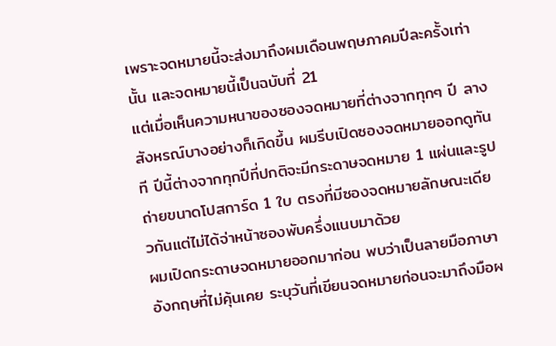เพราะจดหมายนี้จะส่งมาถึงผมเดือนพฤษภาคมปีละครั้งเท่านั้น และจดหมายนี้เป็นฉบับที่ 21
แต่เมื่อเห็นความหนาของซองจดหมายที่ต่างจากทุกๆ ปี ลางสังหรณ์บางอย่างก็เกิดขึ้น ผมรีบเปิดซองจดหมายออกดูทันที ปีนี้ต่างจากทุกปีที่ปกติจะมีกระดาษจดหมาย 1 แผ่นและรูปถ่ายขนาดโปสการ์ด 1 ใบ ตรงที่มีซองจดหมายลักษณะเดียวกันแต่ไม่ได้จ่าหน้าซองพับครึ่งแนบมาด้วย
ผมเปิดกระดาษจดหมายออกมาก่อน พบว่าเป็นลายมือภาษาอังกฤษที่ไม่คุ้นเคย ระบุวันที่เขียนจดหมายก่อนจะมาถึงมือผ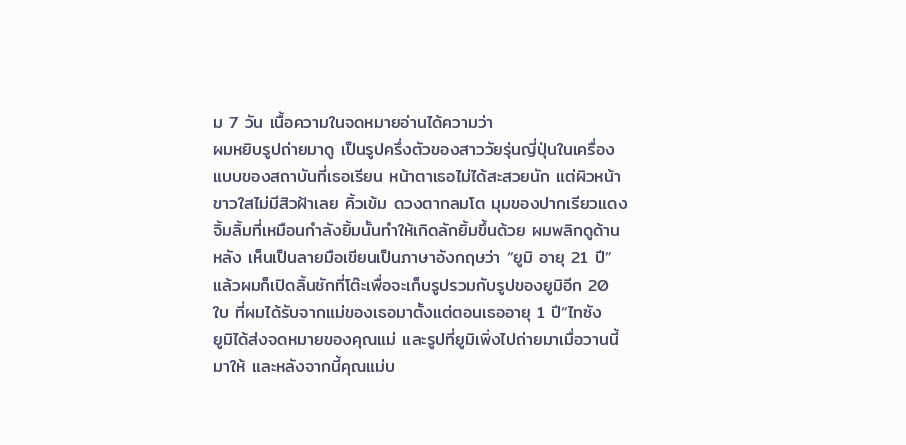ม 7 วัน เนื้อความในจดหมายอ่านได้ความว่า
ผมหยิบรูปถ่ายมาดู เป็นรูปครึ่งตัวของสาววัยรุ่นญี่ปุ่นในเครื่องแบบของสถาบันที่เธอเรียน หน้าตาเธอไม่ได้สะสวยนัก แต่ผิวหน้าขาวใสไม่มีสิวฝ้าเลย คิ้วเข้ม ดวงตากลมโต มุมของปากเรียวแดงจิ้มลิ้มที่เหมือนกำลังยิ้มนั้นทำให้เกิดลักยิ้มขึ้นด้วย ผมพลิกดูด้านหลัง เห็นเป็นลายมือเขียนเป็นภาษาอังกฤษว่า “ยูมิ อายุ 21 ปี” แล้วผมก็เปิดลิ้นชักที่โต๊ะเพื่อจะเก็บรูปรวมกับรูปของยูมิอีก 20 ใบ ที่ผมได้รับจากแม่ของเธอมาตั้งแต่ตอนเธออายุ 1 ปี“ไทซัง
ยูมิได้ส่งจดหมายของคุณแม่ และรูปที่ยูมิเพิ่งไปถ่ายมาเมื่อวานนี้มาให้ และหลังจากนี้คุณแม่บ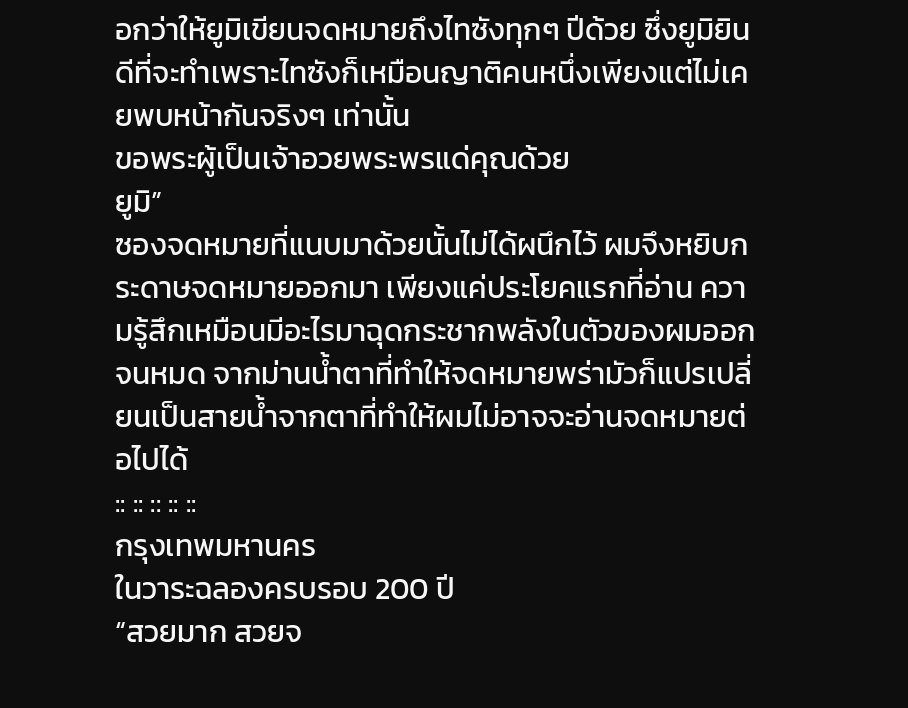อกว่าให้ยูมิเขียนจดหมายถึงไทซังทุกๆ ปีด้วย ซึ่งยูมิยินดีที่จะทำเพราะไทซังก็เหมือนญาติคนหนึ่งเพียงแต่ไม่เคยพบหน้ากันจริงๆ เท่านั้น
ขอพระผู้เป็นเจ้าอวยพระพรแด่คุณด้วย
ยูมิ”
ซองจดหมายที่แนบมาด้วยนั้นไม่ได้ผนึกไว้ ผมจึงหยิบกระดาษจดหมายออกมา เพียงแค่ประโยคแรกที่อ่าน ความรู้สึกเหมือนมีอะไรมาฉุดกระชากพลังในตัวของผมออกจนหมด จากม่านน้ำตาที่ทำให้จดหมายพร่ามัวก็แปรเปลี่ยนเป็นสายน้ำจากตาที่ทำให้ผมไม่อาจจะอ่านจดหมายต่อไปได้
:: :: :: :: ::
กรุงเทพมหานคร
ในวาระฉลองครบรอบ 200 ปี
“สวยมาก สวยจ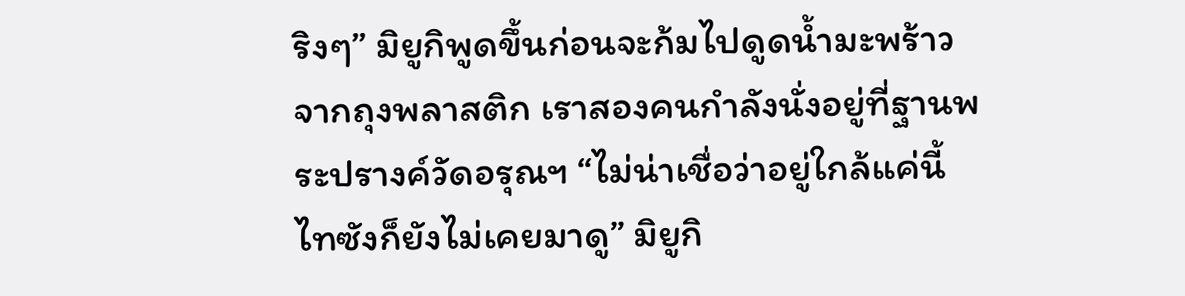ริงๆ” มิยูกิพูดขึ้นก่อนจะก้มไปดูดน้ำมะพร้าวจากถุงพลาสติก เราสองคนกำลังนั่งอยู่ที่ฐานพระปรางค์วัดอรุณฯ “ไม่น่าเชื่อว่าอยู่ใกล้แค่นี้ ไทซังก็ยังไม่เคยมาดู” มิยูกิ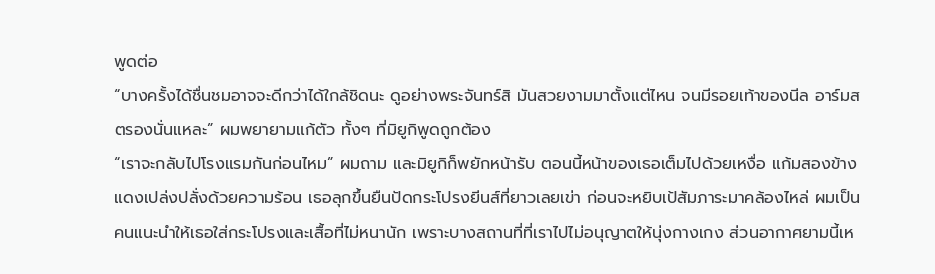พูดต่อ
“บางครั้งได้ชื่นชมอาจจะดีกว่าได้ใกล้ชิดนะ ดูอย่างพระจันทร์สิ มันสวยงามมาตั้งแต่ไหน จนมีรอยเท้าของนีล อาร์มสตรองนั่นแหละ” ผมพยายามแก้ตัว ทั้งๆ ที่มิยูกิพูดถูกต้อง
“เราจะกลับไปโรงแรมกันก่อนไหม” ผมถาม และมิยูกิก็พยักหน้ารับ ตอนนี้หน้าของเธอเต็มไปด้วยเหงื่อ แก้มสองข้างแดงเปล่งปลั่งด้วยความร้อน เธอลุกขึ้นยืนปัดกระโปรงยีนส์ที่ยาวเลยเข่า ก่อนจะหยิบเป้สัมภาระมาคล้องไหล่ ผมเป็นคนแนะนำให้เธอใส่กระโปรงและเสื้อที่ไม่หนานัก เพราะบางสถานที่ที่เราไปไม่อนุญาตให้นุ่งกางเกง ส่วนอากาศยามนี้เห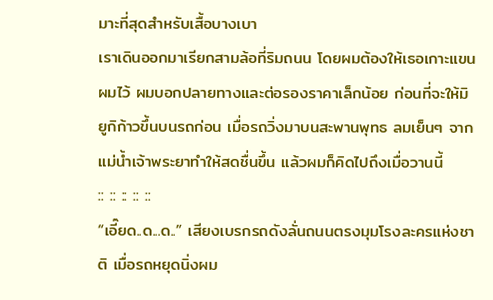มาะที่สุดสำหรับเสื้อบางเบา
เราเดินออกมาเรียกสามล้อที่ริมถนน โดยผมต้องให้เธอเกาะแขนผมไว้ ผมบอกปลายทางและต่อรองราคาเล็กน้อย ก่อนที่จะให้มิยูกิก้าวขึ้นบนรถก่อน เมื่อรถวิ่งมาบนสะพานพุทธ ลมเย็นๆ จากแม่น้ำเจ้าพระยาทำให้สดชื่นขึ้น แล้วผมก็คิดไปถึงเมื่อวานนี้
:: :: :: :: ::
“เอี๊ยด..ด...ด..” เสียงเบรกรถดังลั่นถนนตรงมุมโรงละครแห่งชาติ เมื่อรถหยุดนิ่งผม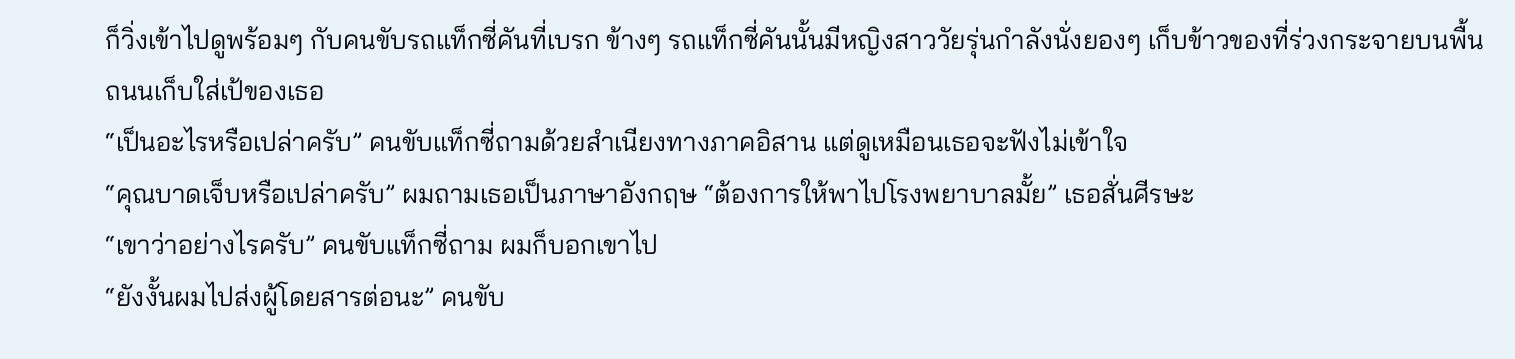ก็วิ่งเข้าไปดูพร้อมๆ กับคนขับรถแท็กซี่คันที่เบรก ข้างๆ รถแท็กซี่คันนั้นมีหญิงสาววัยรุ่นกำลังนั่งยองๆ เก็บข้าวของที่ร่วงกระจายบนพื้นถนนเก็บใส่เป้ของเธอ
“เป็นอะไรหรือเปล่าครับ” คนขับแท็กซี่ถามด้วยสำเนียงทางภาคอิสาน แต่ดูเหมือนเธอจะฟังไม่เข้าใจ
“คุณบาดเจ็บหรือเปล่าครับ” ผมถามเธอเป็นภาษาอังกฤษ “ต้องการให้พาไปโรงพยาบาลมั้ย” เธอสั่นศีรษะ
“เขาว่าอย่างไรครับ” คนขับแท็กซี่ถาม ผมก็บอกเขาไป
“ยังงั้นผมไปส่งผู้โดยสารต่อนะ” คนขับ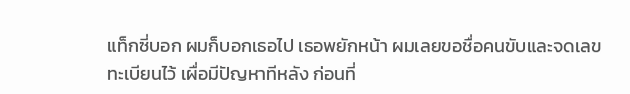แท็กซี่บอก ผมก็บอกเธอไป เธอพยักหน้า ผมเลยขอชื่อคนขับและจดเลขทะเบียนไว้ เผื่อมีปัญหาทีหลัง ก่อนที่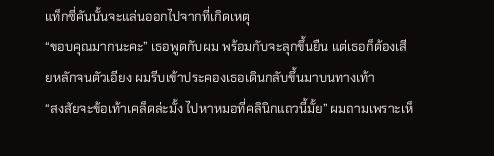แท็กซี่คันนั้นจะแล่นออกไปจากที่เกิดเหตุ
“ขอบคุณมากนะคะ” เธอพูดกับผม พร้อมกับจะลุกขึ้นยืน แต่เธอก็ต้องเสียหลักจนตัวเอียง ผมรีบเข้าประคองเธอเดินกลับขึ้นมาบนทางเท้า
“สงสัยจะข้อเท้าเคล็ดล่ะมั้ง ไปหาหมอที่คลินิกแถวนี้มั้ย” ผมถามเพราะเห็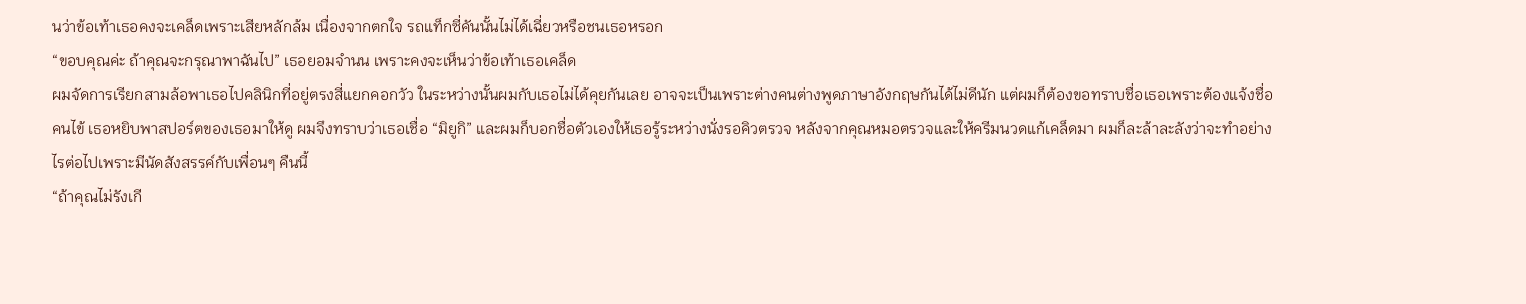นว่าข้อเท้าเธอคงจะเคล็ดเพราะเสียหลักล้ม เนื่องจากตกใจ รถแท็กซี่คันนั้นไม่ได้เฉี่ยวหรือชนเธอหรอก
“ขอบคุณค่ะ ถ้าคุณจะกรุณาพาฉันไป” เธอยอมจำนน เพราะคงจะเห็นว่าข้อเท้าเธอเคล็ด
ผมจัดการเรียกสามล้อพาเธอไปคลินิกที่อยู่ตรงสี่แยกคอกวัว ในระหว่างนั้นผมกับเธอไม่ได้คุยกันเลย อาจจะเป็นเพราะต่างคนต่างพูดภาษาอังกฤษกันได้ไม่ดีนัก แต่ผมก็ต้องขอทราบชื่อเธอเพราะต้องแจ้งชื่อคนไข้ เธอหยิบพาสปอร์ตของเธอมาให้ดู ผมจึงทราบว่าเธอเชื่อ “มิยูกิ” และผมก็บอกชื่อตัวเองให้เธอรู้ระหว่างนั่งรอคิวตรวจ หลังจากคุณหมอตรวจและให้ครีมนวดแก้เคล็ดมา ผมก็ละล้าละลังว่าจะทำอย่างไรต่อไปเพราะมีนัดสังสรรค์กับเพื่อนๆ คืนนี้
“ถ้าคุณไม่รังเกี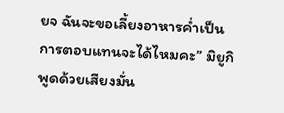ยจ ฉันจะขอเลี้ยงอาหารค่ำเป็นการตอบแทนจะได้ไหมคะ” มิยูกิพูดด้วยเสียงมั่น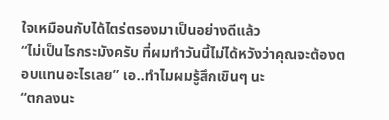ใจเหมือนกับได้ไตร่ตรองมาเป็นอย่างดีแล้ว
“ไม่เป็นไรกระมังครับ ที่ผมทำวันนี้ไม่ได้หวังว่าคุณจะต้องตอบแทนอะไรเลย” เอ..ทำไมผมรู้สึกเขินๆ นะ
“ตกลงนะ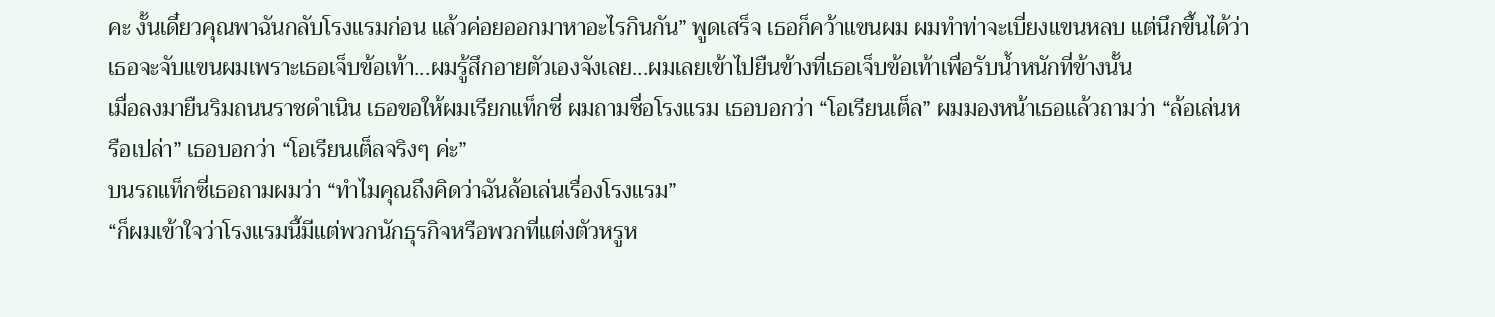คะ งั้นเดี๋ยวคุณพาฉันกลับโรงแรมก่อน แล้วค่อยออกมาหาอะไรกินกัน” พูดเสร็จ เธอก็คว้าแขนผม ผมทำท่าจะเบี่ยงแขนหลบ แต่นึกขึ้นได้ว่าเธอจะจับแขนผมเพราะเธอเจ็บข้อเท้า...ผมรู้สึกอายตัวเองจังเลย...ผมเลยเข้าไปยืนข้างที่เธอเจ็บข้อเท้าเพื่อรับน้ำหนักที่ข้างนั้น
เมื่อลงมายืนริมถนนราชดำเนิน เธอขอให้ผมเรียกแท็กซี่ ผมถามชื่อโรงแรม เธอบอกว่า “โอเรียนเต็ล” ผมมองหน้าเธอแล้วถามว่า “ล้อเล่นหรือเปล่า” เธอบอกว่า “โอเรียนเต็ลจริงๆ ค่ะ”
บนรถแท็กซี่เธอถามผมว่า “ทำไมคุณถึงคิดว่าฉันล้อเล่นเรื่องโรงแรม”
“ก็ผมเข้าใจว่าโรงแรมนี้มีแต่พวกนักธุรกิจหรือพวกที่แต่งตัวหรูห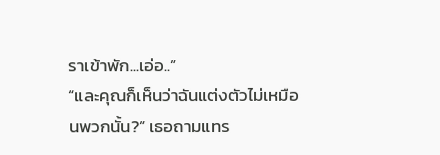ราเข้าพัก...เอ่อ..”
“และคุณก็เห็นว่าฉันแต่งตัวไม่เหมือนพวกนั้น?” เธอถามแทร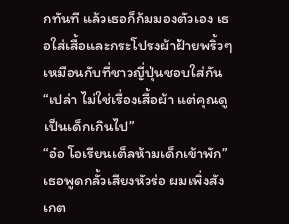กทันที แล้วเธอก็ก้มมองตัวเอง เธอใส่เสื้อและกระโปรงผ้าฝ้ายพริ้วๆ เหมือนกับที่ชาวญี่ปุ่นชอบใส่กัน
“เปล่า ไม่ใช่เรื่องเสื้อผ้า แต่คุณดูเป็นเด็กเกินไป”
“อ๋อ โอเรียนเต็ลห้ามเด็กเข้าพัก” เธอพูดกลั้วเสียงหัวร่อ ผมเพิ่งสังเกต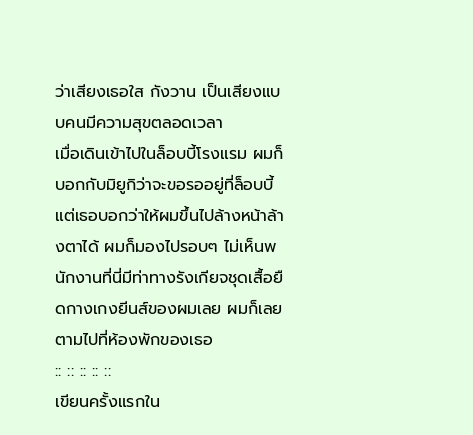ว่าเสียงเธอใส กังวาน เป็นเสียงแบบคนมีความสุขตลอดเวลา
เมื่อเดินเข้าไปในล็อบบี้โรงแรม ผมก็บอกกับมิยูกิว่าจะขอรออยู่ที่ล็อบบี้ แต่เธอบอกว่าให้ผมขึ้นไปล้างหน้าล้างตาได้ ผมก็มองไปรอบๆ ไม่เห็นพนักงานที่นี่มีท่าทางรังเกียจชุดเสื้อยืดกางเกงยีนส์ของผมเลย ผมก็เลยตามไปที่ห้องพักของเธอ
:: :: :: :: ::
เขียนครั้งแรกใน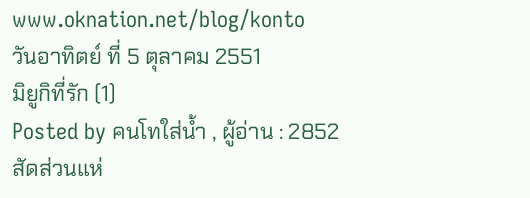www.oknation.net/blog/konto
วันอาทิตย์ ที่ 5 ตุลาคม 2551
มิยูกิที่รัก (1)
Posted by คนโทใส่น้ำ , ผู้อ่าน : 2852
สัดส่วนแห่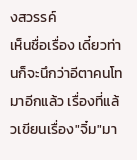งสวรรค์
เห็นชื่อเรื่อง เดี๋ยวท่านก็จะนึกว่าอีตาคนโทมาอีกแล้ว เรื่องที่แล้วเขียนเรื่อง"จิ๋ม"มา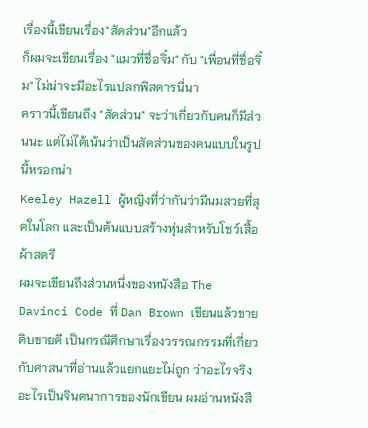เรื่องนี้เขียนเรื่อง"สัดส่วน"อีกแล้ว
ก็ผมจะเขียนเรื่อง "แมวที่ชื่อจิ๋ม" กับ "เพื่อนที่ชื่อจิ๋ม" ไม่น่าจะมีอะไรแปลกพิสดารนี่นา
คราวนี้เขียนถึง "สัดส่วน" จะว่าเกี่ยวกับคนก็มีส่วนนะ แต่ไม่ได้เน้นว่าเป็นสัดส่วนของคนแบบในรูปนี้หรอกน่า
Keeley Hazell ผู้หญิงที่ว่ากันว่ามีนมสวยที่สุดในโลก และเป็นต้นแบบสร้างหุ่นสำหรับโชว์เสื้อผ้าสตรี
ผมจะเขียนถึงส่วนหนึ่งของหนังสือ The Davinci Code ที่ Dan Brown เขียนแล้วขายดิบขายดี เป็นกรณีศึกษาเรื่องวรรณกรรมที่เกี่ยวกับศาสนาที่อ่านแล้วแยกแยะไม่ถูก ว่าอะไรจริง อะไรเป็นจินตนาการของนักเขียน ผมอ่านหนังสื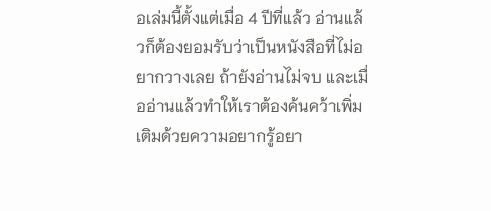อเล่มนี้ตั้งแต่เมื่อ 4 ปีที่แล้ว อ่านแล้วก็ต้องยอมรับว่าเป็นหนังสือที่ไม่อยากวางเลย ถ้ายังอ่านไม่จบ และเมื่ออ่านแล้วทำให้เราต้องค้นคว้าเพิ่มเติมด้วยความอยากรู้อยา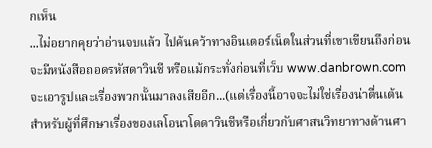กเห็น
...ไม่อยากคุยว่าอ่านจบแล้ว ไปค้นคว้าทางอินเตอร์เน็ตในส่วนที่เขาเขียนถึงก่อนจะมีหนังสือถอดรหัสดาวินชี หรือแม้กระทั่งก่อนที่เว็บ www.danbrown.com จะเอารูปและเรื่องพวกนั้นมาลงเสียอีก...(แต่เรื่องนี้อาจจะไม่ใช่เรื่องน่าตื่นเต้นสำหรับผู้ที่ศึกษาเรื่องของเลโอนาโดดาวินชีหรือเกี่ยวกับศาสนวิทยาทางด้านศา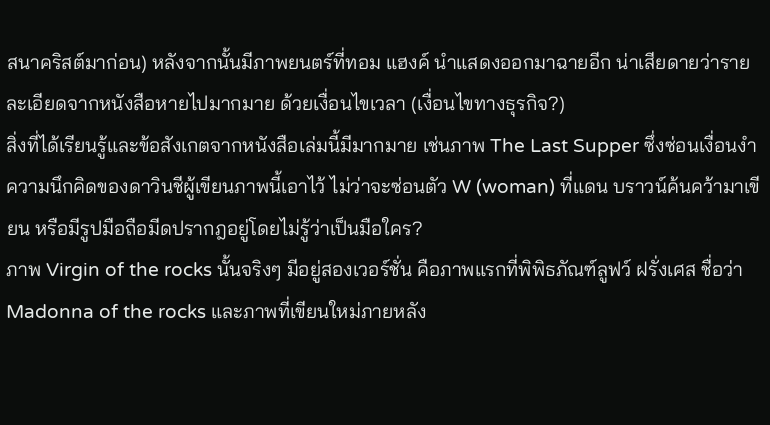สนาคริสต์มาก่อน) หลังจากนั้นมีภาพยนตร์ที่ทอม แฮงค์ นำแสดงออกมาฉายอีก น่าเสียดายว่ารายละเอียดจากหนังสือหายไปมากมาย ด้วยเงื่อนไขเวลา (เงื่อนไขทางธุรกิจ?)
สิ่งที่ได้เรียนรู้และข้อสังเกตจากหนังสือเล่มนี้มีมากมาย เช่นภาพ The Last Supper ซึ่งซ่อนเงื่อนงำความนึกคิดของดาวินชีผู้เขียนภาพนี้เอาไว้ ไม่ว่าจะซ่อนตัว W (woman) ที่แดน บราวน์ค้นคว้ามาเขียน หรือมีรูปมือถือมีดปรากฎอยู่โดยไม่รู้ว่าเป็นมือใคร?
ภาพ Virgin of the rocks นั้นจริงๆ มีอยู่สองเวอร์ชั่น คือภาพแรกที่พิพิธภัณฑ์ลูฟว์ ฝรั่งเศส ชื่อว่า Madonna of the rocks และภาพที่เขียนใหม่ภายหลัง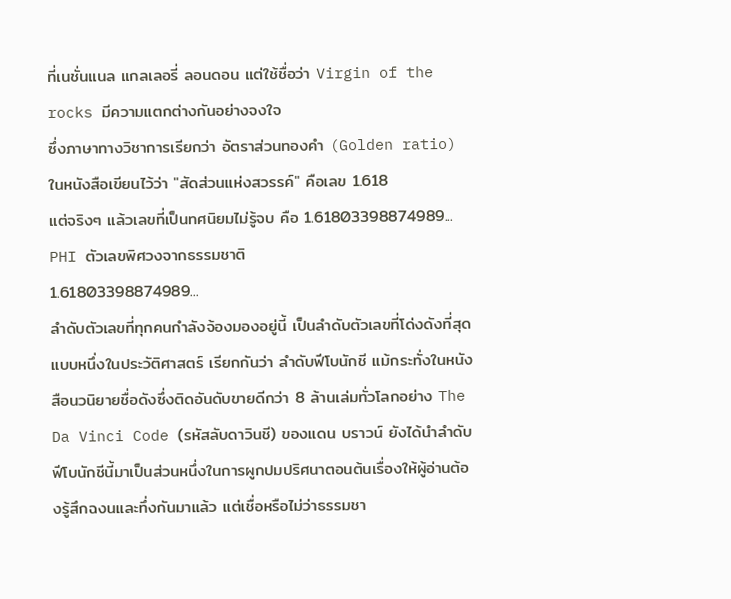ที่เนชั่นแนล แกลเลอรี่ ลอนดอน แต่ใช้ชื่อว่า Virgin of the rocks มีความแตกต่างกันอย่างจงใจ
ซึ่งภาษาทางวิชาการเรียกว่า อัตราส่วนทองคำ (Golden ratio)
ในหนังสือเขียนไว้ว่า "สัดส่วนแห่งสวรรค์" คือเลข 1.618
แต่จริงๆ แล้วเลขที่เป็นทศนิยมไม่รู้จบ คือ 1.61803398874989...
PHI ตัวเลขพิศวงจากธรรมชาติ
1.61803398874989...
ลำดับตัวเลขที่ทุกคนกำลังจ้องมองอยู่นี้ เป็นลำดับตัวเลขที่โด่งดังที่สุดแบบหนึ่งในประวัติศาสตร์ เรียกกันว่า ลำดับฟีโบนักชี แม้กระทั่งในหนังสือนวนิยายชื่อดังซึ่งติดอันดับขายดีกว่า 8 ล้านเล่มทั่วโลกอย่าง The Da Vinci Code (รหัสลับดาวินชี) ของแดน บราวน์ ยังได้นำลำดับฟีโบนักชีนี้มาเป็นส่วนหนึ่งในการผูกปมปริศนาตอนต้นเรื่องให้ผู้อ่านต้องรู้สึกฉงนและทึ่งกันมาแล้ว แต่เชื่อหรือไม่ว่าธรรมชา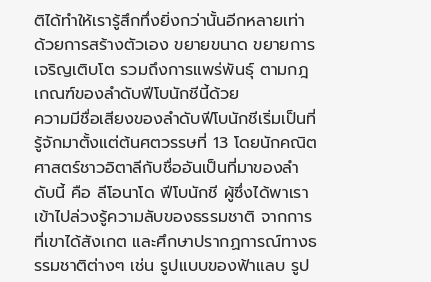ติได้ทำให้เรารู้สึกทึ่งยิ่งกว่านั้นอีกหลายเท่า ด้วยการสร้างตัวเอง ขยายขนาด ขยายการเจริญเติบโต รวมถึงการแพร่พันธุ์ ตามกฎเกณฑ์ของลำดับฟีโบนักชีนี้ด้วย
ความมีชื่อเสียงของลำดับฟีโบนักชีเริ่มเป็นที่รู้จักมาตั้งแต่ต้นศตวรรษที่ 13 โดยนักคณิตศาสตร์ชาวอิตาลีกับชื่ออันเป็นที่มาของลำดับนี้ คือ ลีโอนาโด ฟีโบนักชี ผู้ซึ่งได้พาเราเข้าไปล่วงรู้ความลับของธรรมชาติ จากการที่เขาได้สังเกต และศึกษาปรากฏการณ์ทางธรรมชาติต่างๆ เช่น รูปแบบของฟ้าแลบ รูป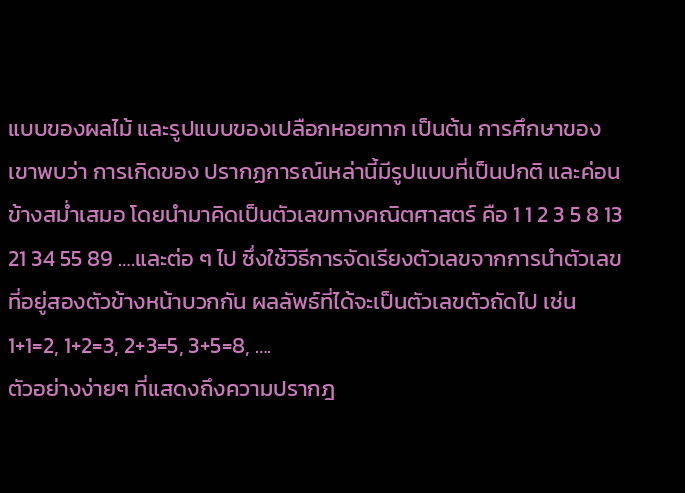แบบของผลไม้ และรูปแบบของเปลือกหอยทาก เป็นต้น การศึกษาของเขาพบว่า การเกิดของ ปรากฏการณ์เหล่านี้มีรูปแบบที่เป็นปกติ และค่อนข้างสม่ำเสมอ โดยนำมาคิดเป็นตัวเลขทางคณิตศาสตร์ คือ 1 1 2 3 5 8 13 21 34 55 89 ….และต่อ ๆ ไป ซึ่งใช้วิธีการจัดเรียงตัวเลขจากการนำตัวเลขที่อยู่สองตัวข้างหน้าบวกกัน ผลลัพธ์ที่ได้จะเป็นตัวเลขตัวถัดไป เช่น 1+1=2, 1+2=3, 2+3=5, 3+5=8, ….
ตัวอย่างง่ายๆ ที่แสดงถึงความปรากฎ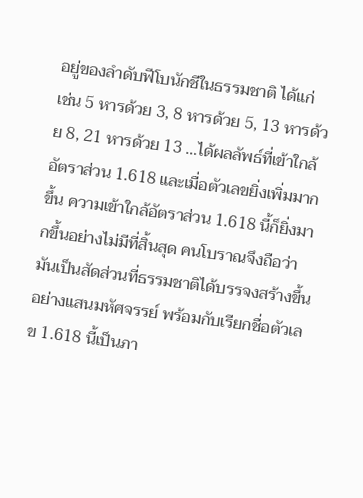อยู่ของลำดับฟีโบนักชีในธรรมชาติ ได้แก่
เช่น 5 หารด้วย 3, 8 หารด้วย 5, 13 หารด้วย 8, 21 หารด้วย 13 …ได้ผลลัพธ์ที่เข้าใกล้อัตราส่วน 1.618 และเมื่อตัวเลขยิ่งเพิ่มมากขึ้น ความเข้าใกล้อัตราส่วน 1.618 นี้ก็ยิ่งมากขึ้นอย่างไม่มีที่สิ้นสุด คนโบราณจึงถือว่ามันเป็นสัดส่วนที่ธรรมชาติได้บรรจงสร้างขึ้นอย่างแสนมหัศจรรย์ พร้อมกับเรียกชื่อตัวเลข 1.618 นี้เป็นภา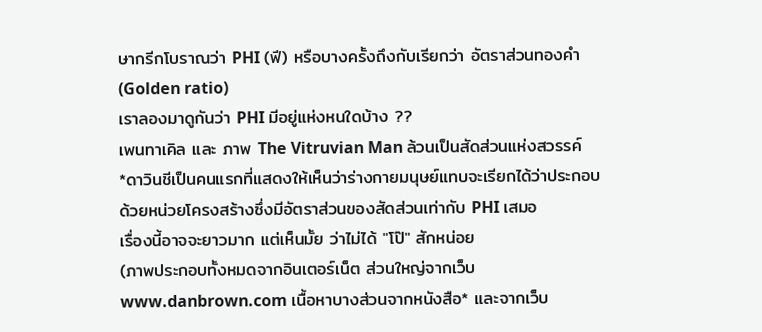ษากรีกโบราณว่า PHI (ฟี) หรือบางครั้งถึงกับเรียกว่า อัตราส่วนทองคำ (Golden ratio)
เราลองมาดูกันว่า PHI มีอยู่แห่งหนใดบ้าง ??
เพนทาเคิล และ ภาพ The Vitruvian Man ล้วนเป็นสัดส่วนแห่งสวรรค์
*ดาวินชีเป็นคนแรกที่แสดงให้เห็นว่าร่างกายมนุษย์แทบจะเรียกได้ว่าประกอบด้วยหน่วยโครงสร้างซึ่งมีอัตราส่วนของสัดส่วนเท่ากับ PHI เสมอ
เรื่องนี้อาจจะยาวมาก แต่เห็นมั้ย ว่าไม่ได้ "โป๊" สักหน่อย
(ภาพประกอบทั้งหมดจากอินเตอร์เน็ต ส่วนใหญ่จากเว็บ www.danbrown.com เนื้อหาบางส่วนจากหนังสือ* และจากเว็บ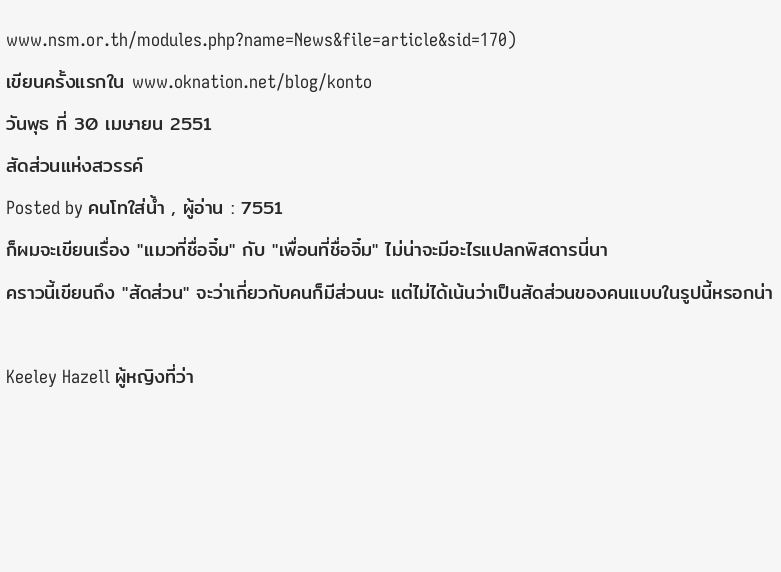www.nsm.or.th/modules.php?name=News&file=article&sid=170)
เขียนครั้งแรกใน www.oknation.net/blog/konto
วันพุธ ที่ 30 เมษายน 2551
สัดส่วนแห่งสวรรค์
Posted by คนโทใส่น้ำ , ผู้อ่าน : 7551
ก็ผมจะเขียนเรื่อง "แมวที่ชื่อจิ๋ม" กับ "เพื่อนที่ชื่อจิ๋ม" ไม่น่าจะมีอะไรแปลกพิสดารนี่นา
คราวนี้เขียนถึง "สัดส่วน" จะว่าเกี่ยวกับคนก็มีส่วนนะ แต่ไม่ได้เน้นว่าเป็นสัดส่วนของคนแบบในรูปนี้หรอกน่า

Keeley Hazell ผู้หญิงที่ว่า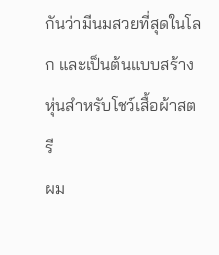กันว่ามีนมสวยที่สุดในโลก และเป็นต้นแบบสร้างหุ่นสำหรับโชว์เสื้อผ้าสตรี
ผม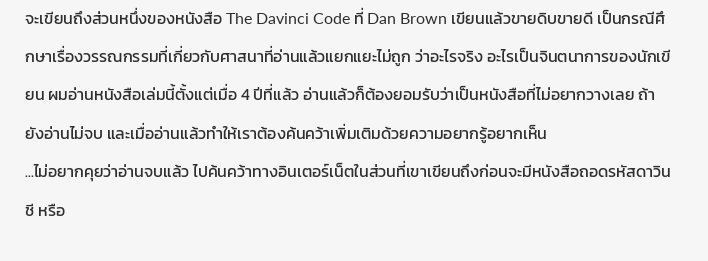จะเขียนถึงส่วนหนึ่งของหนังสือ The Davinci Code ที่ Dan Brown เขียนแล้วขายดิบขายดี เป็นกรณีศึกษาเรื่องวรรณกรรมที่เกี่ยวกับศาสนาที่อ่านแล้วแยกแยะไม่ถูก ว่าอะไรจริง อะไรเป็นจินตนาการของนักเขียน ผมอ่านหนังสือเล่มนี้ตั้งแต่เมื่อ 4 ปีที่แล้ว อ่านแล้วก็ต้องยอมรับว่าเป็นหนังสือที่ไม่อยากวางเลย ถ้ายังอ่านไม่จบ และเมื่ออ่านแล้วทำให้เราต้องค้นคว้าเพิ่มเติมด้วยความอยากรู้อยากเห็น
...ไม่อยากคุยว่าอ่านจบแล้ว ไปค้นคว้าทางอินเตอร์เน็ตในส่วนที่เขาเขียนถึงก่อนจะมีหนังสือถอดรหัสดาวินชี หรือ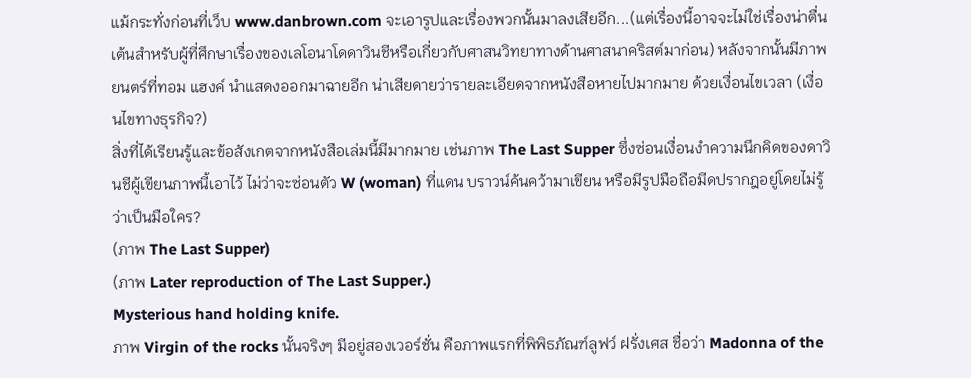แม้กระทั่งก่อนที่เว็บ www.danbrown.com จะเอารูปและเรื่องพวกนั้นมาลงเสียอีก...(แต่เรื่องนี้อาจจะไม่ใช่เรื่องน่าตื่นเต้นสำหรับผู้ที่ศึกษาเรื่องของเลโอนาโดดาวินชีหรือเกี่ยวกับศาสนวิทยาทางด้านศาสนาคริสต์มาก่อน) หลังจากนั้นมีภาพยนตร์ที่ทอม แฮงค์ นำแสดงออกมาฉายอีก น่าเสียดายว่ารายละเอียดจากหนังสือหายไปมากมาย ด้วยเงื่อนไขเวลา (เงื่อนไขทางธุรกิจ?)
สิ่งที่ได้เรียนรู้และข้อสังเกตจากหนังสือเล่มนี้มีมากมาย เช่นภาพ The Last Supper ซึ่งซ่อนเงื่อนงำความนึกคิดของดาวินชีผู้เขียนภาพนี้เอาไว้ ไม่ว่าจะซ่อนตัว W (woman) ที่แดน บราวน์ค้นคว้ามาเขียน หรือมีรูปมือถือมีดปรากฎอยู่โดยไม่รู้ว่าเป็นมือใคร?
(ภาพ The Last Supper)
(ภาพ Later reproduction of The Last Supper.)
Mysterious hand holding knife.
ภาพ Virgin of the rocks นั้นจริงๆ มีอยู่สองเวอร์ชั่น คือภาพแรกที่พิพิธภัณฑ์ลูฟว์ ฝรั่งเศส ชื่อว่า Madonna of the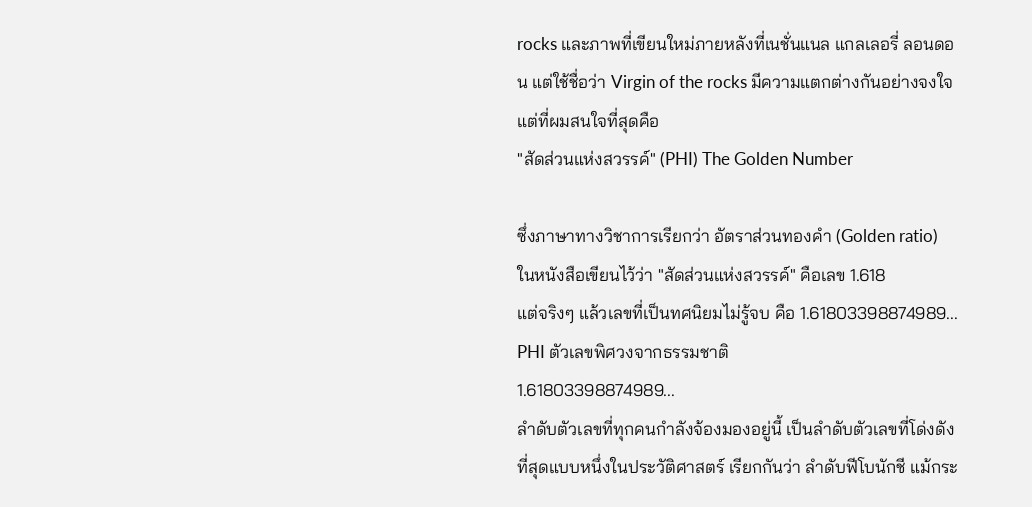rocks และภาพที่เขียนใหม่ภายหลังที่เนชั่นแนล แกลเลอรี่ ลอนดอน แต่ใช้ชื่อว่า Virgin of the rocks มีความแตกต่างกันอย่างจงใจ
แต่ที่ผมสนใจที่สุดคือ
"สัดส่วนแห่งสวรรค์" (PHI) The Golden Number

ซึ่งภาษาทางวิชาการเรียกว่า อัตราส่วนทองคำ (Golden ratio)
ในหนังสือเขียนไว้ว่า "สัดส่วนแห่งสวรรค์" คือเลข 1.618
แต่จริงๆ แล้วเลขที่เป็นทศนิยมไม่รู้จบ คือ 1.61803398874989...
PHI ตัวเลขพิศวงจากธรรมชาติ
1.61803398874989...
ลำดับตัวเลขที่ทุกคนกำลังจ้องมองอยู่นี้ เป็นลำดับตัวเลขที่โด่งดังที่สุดแบบหนึ่งในประวัติศาสตร์ เรียกกันว่า ลำดับฟีโบนักชี แม้กระ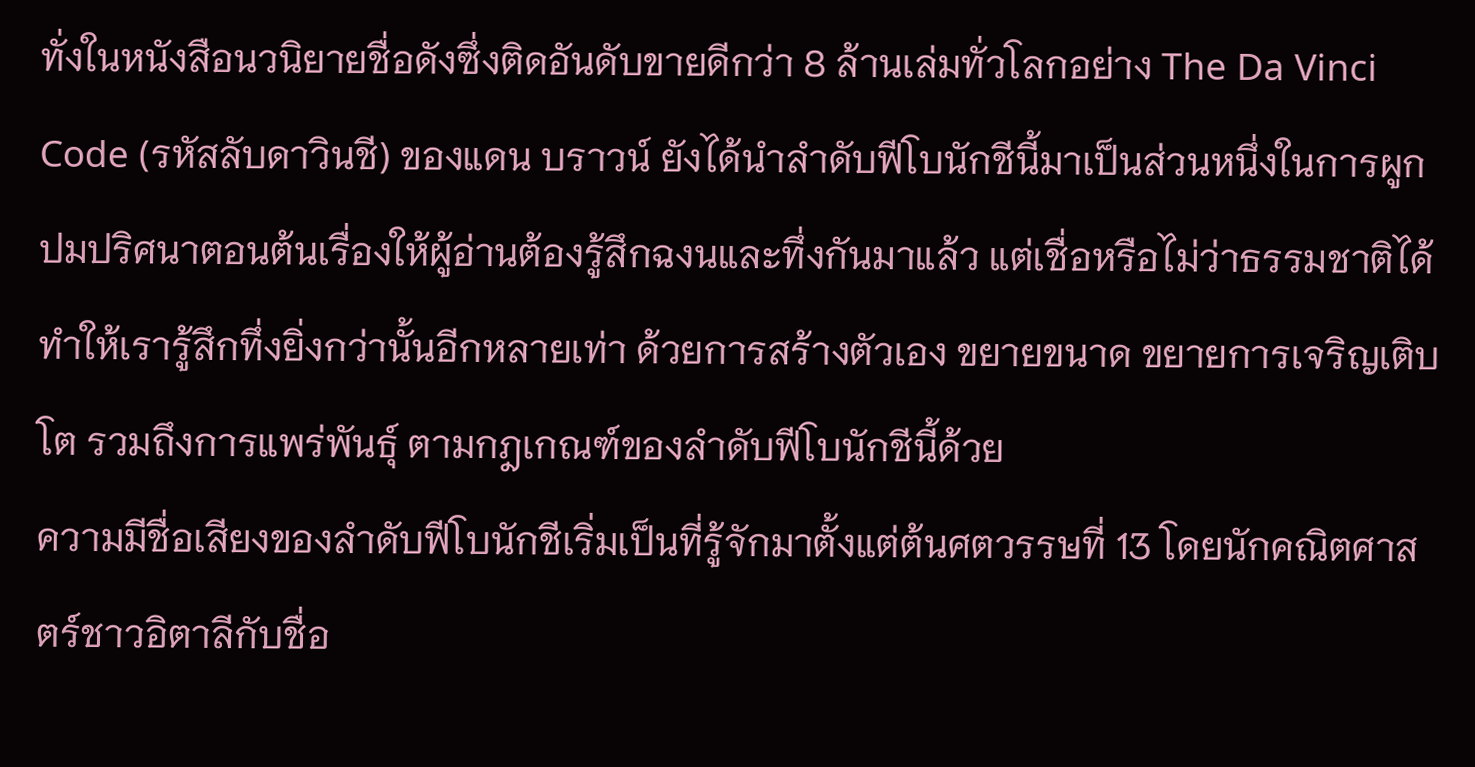ทั่งในหนังสือนวนิยายชื่อดังซึ่งติดอันดับขายดีกว่า 8 ล้านเล่มทั่วโลกอย่าง The Da Vinci Code (รหัสลับดาวินชี) ของแดน บราวน์ ยังได้นำลำดับฟีโบนักชีนี้มาเป็นส่วนหนึ่งในการผูกปมปริศนาตอนต้นเรื่องให้ผู้อ่านต้องรู้สึกฉงนและทึ่งกันมาแล้ว แต่เชื่อหรือไม่ว่าธรรมชาติได้ทำให้เรารู้สึกทึ่งยิ่งกว่านั้นอีกหลายเท่า ด้วยการสร้างตัวเอง ขยายขนาด ขยายการเจริญเติบโต รวมถึงการแพร่พันธุ์ ตามกฎเกณฑ์ของลำดับฟีโบนักชีนี้ด้วย
ความมีชื่อเสียงของลำดับฟีโบนักชีเริ่มเป็นที่รู้จักมาตั้งแต่ต้นศตวรรษที่ 13 โดยนักคณิตศาสตร์ชาวอิตาลีกับชื่อ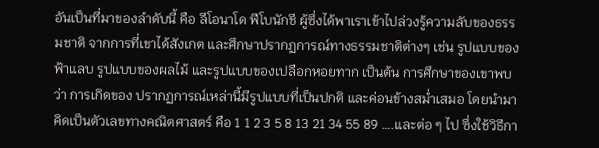อันเป็นที่มาของลำดับนี้ คือ ลีโอนาโด ฟีโบนักชี ผู้ซึ่งได้พาเราเข้าไปล่วงรู้ความลับของธรรมชาติ จากการที่เขาได้สังเกต และศึกษาปรากฏการณ์ทางธรรมชาติต่างๆ เช่น รูปแบบของฟ้าแลบ รูปแบบของผลไม้ และรูปแบบของเปลือกหอยทาก เป็นต้น การศึกษาของเขาพบว่า การเกิดของ ปรากฏการณ์เหล่านี้มีรูปแบบที่เป็นปกติ และค่อนข้างสม่ำเสมอ โดยนำมาคิดเป็นตัวเลขทางคณิตศาสตร์ คือ 1 1 2 3 5 8 13 21 34 55 89 ….และต่อ ๆ ไป ซึ่งใช้วิธีกา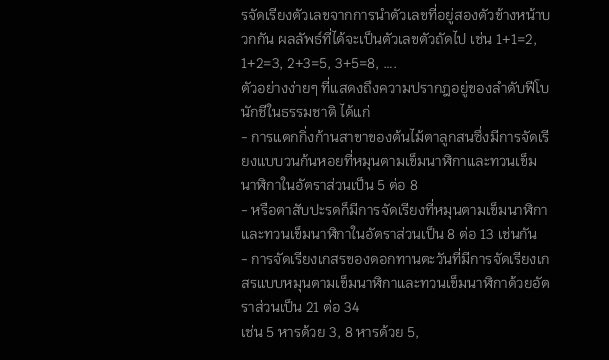รจัดเรียงตัวเลขจากการนำตัวเลขที่อยู่สองตัวข้างหน้าบวกกัน ผลลัพธ์ที่ได้จะเป็นตัวเลขตัวถัดไป เช่น 1+1=2, 1+2=3, 2+3=5, 3+5=8, ….
ตัวอย่างง่ายๆ ที่แสดงถึงความปรากฎอยู่ของลำดับฟีโบนักชีในธรรมชาติ ได้แก่
- การแตกกิ่งก้านสาขาของต้นไม้ตาลูกสนซึ่งมีการจัดเรียงแบบวนก้นหอยที่หมุนตามเข็มนาฬิกาและทวนเข็มนาฬิกาในอัตราส่วนเป็น 5 ต่อ 8
- หรือตาสับปะรดก็มีการจัดเรียงที่หมุนตามเข็มนาฬิกาและทวนเข็มนาฬิกาในอัตราส่วนเป็น 8 ต่อ 13 เช่นกัน
- การจัดเรียงเกสรของดอกทานตะวันที่มีการจัดเรียงเกสรแบบหมุนตามเข็มนาฬิกาและทวนเข็มนาฬิกาด้วยอัตราส่วนเป็น 21 ต่อ 34
เช่น 5 หารด้วย 3, 8 หารด้วย 5,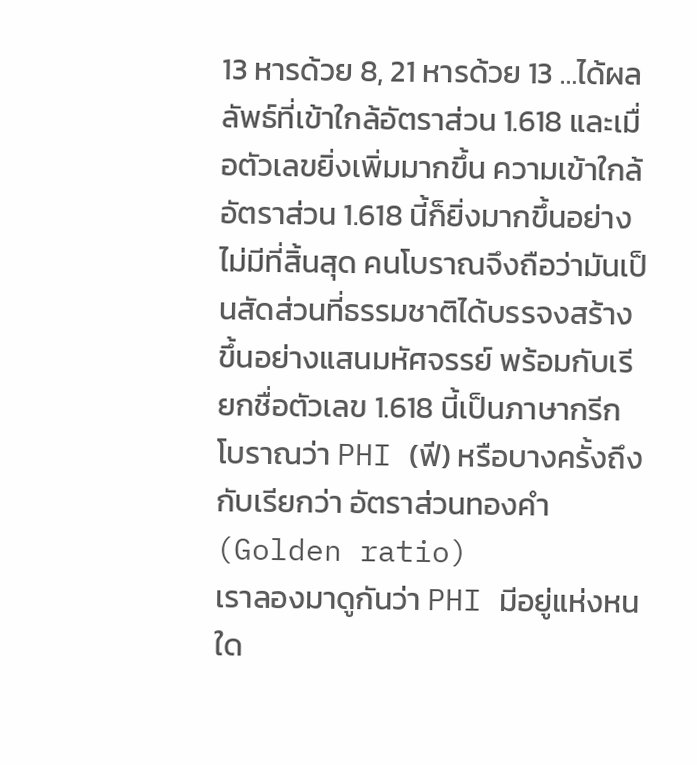13 หารด้วย 8, 21 หารด้วย 13 …ได้ผลลัพธ์ที่เข้าใกล้อัตราส่วน 1.618 และเมื่อตัวเลขยิ่งเพิ่มมากขึ้น ความเข้าใกล้อัตราส่วน 1.618 นี้ก็ยิ่งมากขึ้นอย่างไม่มีที่สิ้นสุด คนโบราณจึงถือว่ามันเป็นสัดส่วนที่ธรรมชาติได้บรรจงสร้างขึ้นอย่างแสนมหัศจรรย์ พร้อมกับเรียกชื่อตัวเลข 1.618 นี้เป็นภาษากรีกโบราณว่า PHI (ฟี) หรือบางครั้งถึงกับเรียกว่า อัตราส่วนทองคำ (Golden ratio)
เราลองมาดูกันว่า PHI มีอยู่แห่งหนใด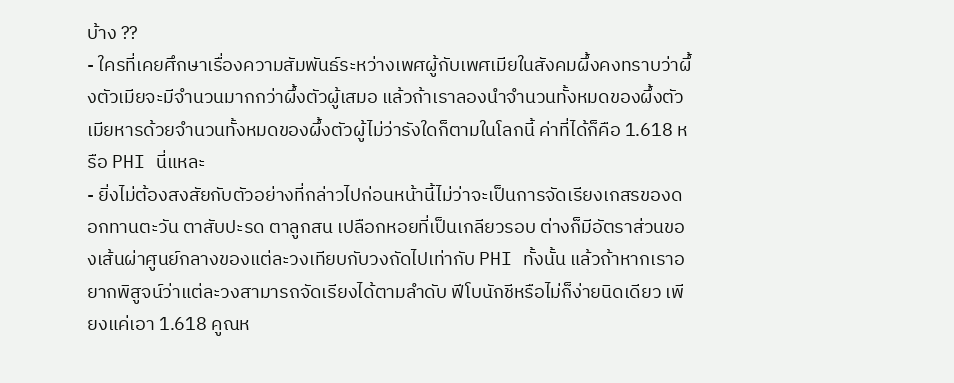บ้าง ??
- ใครที่เคยศึกษาเรื่องความสัมพันธ์ระหว่างเพศผู้กับเพศเมียในสังคมผึ้งคงทราบว่าผึ้งตัวเมียจะมีจำนวนมากกว่าผึ้งตัวผู้เสมอ แล้วถ้าเราลองนำจำนวนทั้งหมดของผึ้งตัวเมียหารด้วยจำนวนทั้งหมดของผึ้งตัวผู้ไม่ว่ารังใดก็ตามในโลกนี้ ค่าที่ได้ก็คือ 1.618 หรือ PHI นี่แหละ
- ยิ่งไม่ต้องสงสัยกับตัวอย่างที่กล่าวไปก่อนหน้านี้ไม่ว่าจะเป็นการจัดเรียงเกสรของดอกทานตะวัน ตาสับปะรด ตาลูกสน เปลือกหอยที่เป็นเกลียวรอบ ต่างก็มีอัตราส่วนของเส้นผ่าศูนย์กลางของแต่ละวงเทียบกับวงถัดไปเท่ากับ PHI ทั้งนั้น แล้วถ้าหากเราอยากพิสูจน์ว่าแต่ละวงสามารถจัดเรียงได้ตามลำดับ ฟีโบนักชีหรือไม่ก็ง่ายนิดเดียว เพียงแค่เอา 1.618 คูณห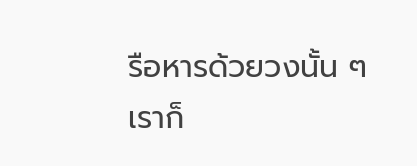รือหารด้วยวงนั้น ๆ เราก็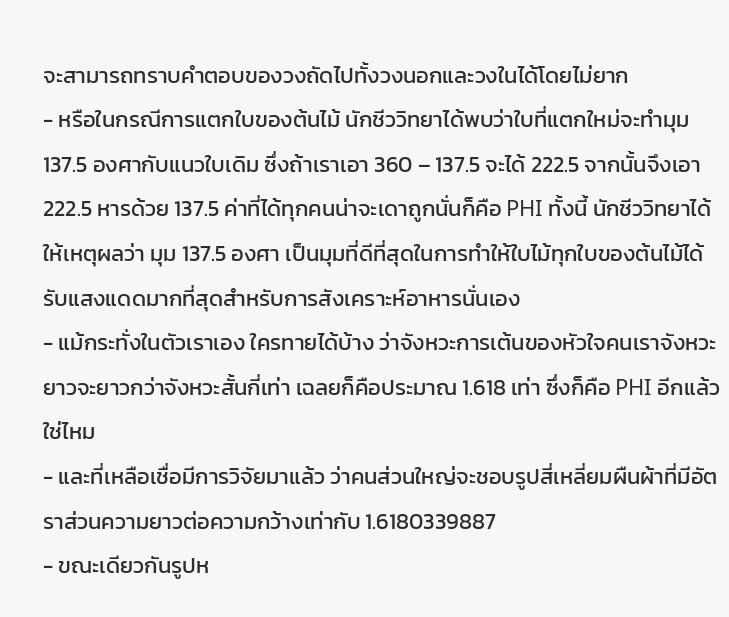จะสามารถทราบคำตอบของวงถัดไปทั้งวงนอกและวงในได้โดยไม่ยาก
- หรือในกรณีการแตกใบของต้นไม้ นักชีววิทยาได้พบว่าใบที่แตกใหม่จะทำมุม 137.5 องศากับแนวใบเดิม ซึ่งถ้าเราเอา 360 – 137.5 จะได้ 222.5 จากนั้นจึงเอา 222.5 หารด้วย 137.5 ค่าที่ได้ทุกคนน่าจะเดาถูกนั่นก็คือ PHI ทั้งนี้ นักชีววิทยาได้ให้เหตุผลว่า มุม 137.5 องศา เป็นมุมที่ดีที่สุดในการทำให้ใบไม้ทุกใบของต้นไม้ได้รับแสงแดดมากที่สุดสำหรับการสังเคราะห์อาหารนั่นเอง
- แม้กระทั่งในตัวเราเอง ใครทายได้บ้าง ว่าจังหวะการเต้นของหัวใจคนเราจังหวะยาวจะยาวกว่าจังหวะสั้นกี่เท่า เฉลยก็คือประมาณ 1.618 เท่า ซึ่งก็คือ PHI อีกแล้วใช่ไหม
- และที่เหลือเชื่อมีการวิจัยมาแล้ว ว่าคนส่วนใหญ่จะชอบรูปสี่เหลี่ยมผืนผ้าที่มีอัตราส่วนความยาวต่อความกว้างเท่ากับ 1.6180339887
- ขณะเดียวกันรูปห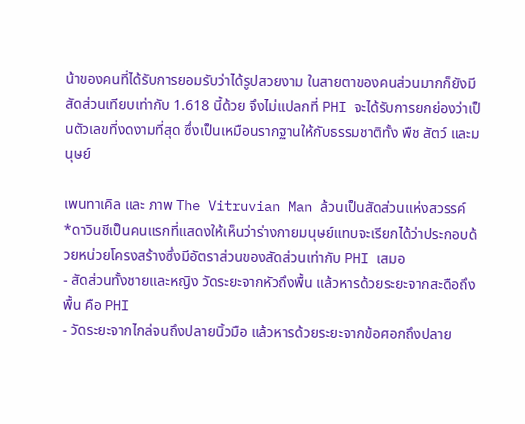น้าของคนที่ได้รับการยอมรับว่าได้รูปสวยงาม ในสายตาของคนส่วนมากก็ยังมีสัดส่วนเทียบเท่ากับ 1.618 นี้ด้วย จึงไม่แปลกที่ PHI จะได้รับการยกย่องว่าเป็นตัวเลขที่งดงามที่สุด ซึ่งเป็นเหมือนรากฐานให้กับธรรมชาติทั้ง พืช สัตว์ และมนุษย์

เพนทาเคิล และ ภาพ The Vitruvian Man ล้วนเป็นสัดส่วนแห่งสวรรค์
*ดาวินชีเป็นคนแรกที่แสดงให้เห็นว่าร่างกายมนุษย์แทบจะเรียกได้ว่าประกอบด้วยหน่วยโครงสร้างซึ่งมีอัตราส่วนของสัดส่วนเท่ากับ PHI เสมอ
- สัดส่วนทั้งชายและหญิง วัดระยะจากหัวถึงพื้น แล้วหารด้วยระยะจากสะดือถึงพื้น คือ PHI
- วัดระยะจากไกล่จนถึงปลายนิ้วมือ แล้วหารด้วยระยะจากข้อศอกถึงปลาย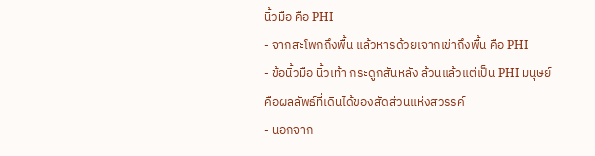นิ้วมือ คือ PHI
- จากสะโพกถึงพื้น แล้วหารด้วยเจากเข่าถึงพื้น คือ PHI
- ข้อนิ้วมือ นิ้วเท้า กระดูกสันหลัง ล้วนแล้วแต่เป็น PHI มนุษย์คือผลลัพธ์ที่เดินได้ของสัดส่วนแห่งสวรรค์
- นอกจาก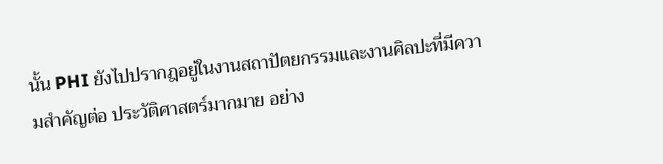นั้น PHI ยังไปปรากฎอยู่ในงานสถาปัตยกรรมและงานศิลปะที่มีความสำคัญต่อ ประวัติศาสตร์มากมาย อย่าง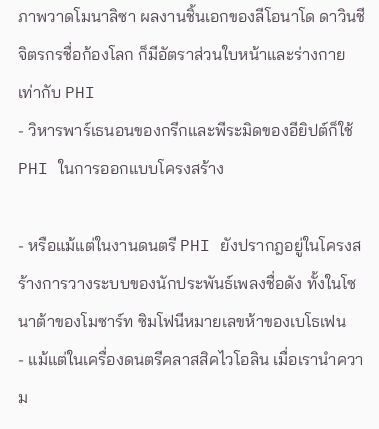ภาพวาดโมนาลิซา ผลงานชิ้นเอกของลีโอนาโด ดาวินชี จิตรกรชื่อก้องโลก ก็มีอัตราส่วนใบหน้าและร่างกายเท่ากับ PHI
- วิหารพาร์เธนอนของกรีกและพีระมิดของอียิปต์ก็ใช้ PHI ในการออกแบบโครงสร้าง

- หรือแม้แต่ในงานดนตรี PHI ยังปรากฎอยู่ในโครงสร้างการวางระบบของนักประพันธ์เพลงชื่อดัง ทั้งในโซนาต้าของโมซาร์ท ซิมโฟนีหมายเลขห้าของเบโธเฟน
- แม้แต่ในเครื่องดนตรีคลาสสิคไวโอลิน เมื่อเรานำความ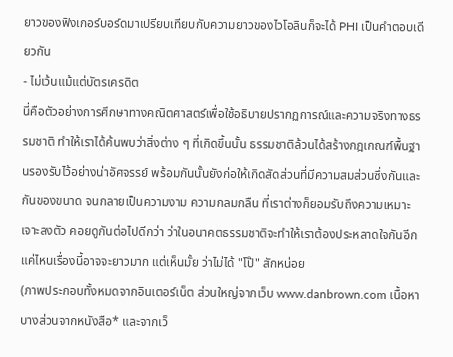ยาวของฟิงเกอร์บอร์ดมาเปรียบเทียบกับความยาวของไวโอลินก็จะได้ PHI เป็นคำตอบเดียวกัน
- ไม่เว้นแม้แต่บัตรเครดิต
นี่คือตัวอย่างการศึกษาทางคณิตศาสตร์เพื่อใช้อธิบายปรากฏการณ์และความจริงทางธรรมชาติ ทำให้เราได้ค้นพบว่าสิ่งต่าง ๆ ที่เกิดขึ้นนั้น ธรรมชาติล้วนได้สร้างกฎเกณฑ์พื้นฐานรองรับไว้อย่างน่าอัศจรรย์ พร้อมกันนั้นยังก่อให้เกิดสัดส่วนที่มีความสมส่วนซึ่งกันและกันของขนาด จนกลายเป็นความงาม ความกลมกลืน ที่เราต่างก็ยอมรับถึงความเหมาะเจาะลงตัว คอยดูกันต่อไปดีกว่า ว่าในอนาคตธรรมชาติจะทำให้เราต้องประหลาดใจกันอีกแค่ไหนเรื่องนี้อาจจะยาวมาก แต่เห็นมั้ย ว่าไม่ได้ "โป๊" สักหน่อย
(ภาพประกอบทั้งหมดจากอินเตอร์เน็ต ส่วนใหญ่จากเว็บ www.danbrown.com เนื้อหาบางส่วนจากหนังสือ* และจากเว็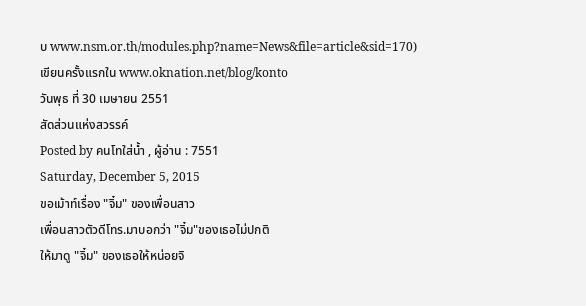บ www.nsm.or.th/modules.php?name=News&file=article&sid=170)
เขียนครั้งแรกใน www.oknation.net/blog/konto
วันพุธ ที่ 30 เมษายน 2551
สัดส่วนแห่งสวรรค์
Posted by คนโทใส่น้ำ , ผู้อ่าน : 7551
Saturday, December 5, 2015
ขอเม้าท์เรื่อง "จิ๋ม" ของเพื่อนสาว
เพื่อนสาวตัวดีโทร.มาบอกว่า "จิ๋ม"ของเธอไม่ปกติ
ให้มาดู "จิ๋ม" ของเธอให้หน่อยจิ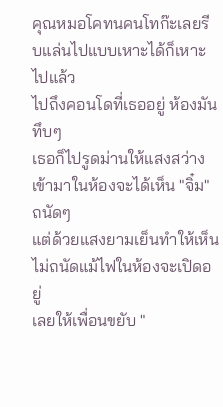คุณหมอโคทนคนโทก๊ะเลยรีบแล่นไปแบบเหาะได้ก็เหาะไปแล้ว
ไปถึงคอนโดที่เธออยู่ ห้องมันทึบๆ
เธอก็ไปรูดม่านให้แสงสว่างเข้ามาในห้องจะได้เห็น "จิ๋ม" ถนัดๆ
แต่ด้วยแสงยามเย็นทำให้เห็นไม่ถนัดแม้ไฟในห้องจะเปิดอยู่
เลยให้เพื่อนขยับ "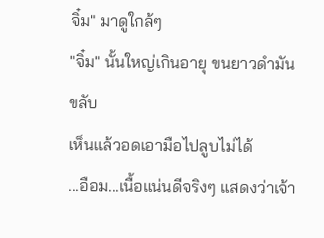จิ๋ม" มาดูใกล้ๆ
"จิ๋ม" นั้นใหญ่เกินอายุ ขนยาวดำมันขลับ
เห็นแล้วอดเอามือไปลูบไม่ได้
...อือม...เนื้อแน่นดีจริงๆ แสดงว่าเจ้า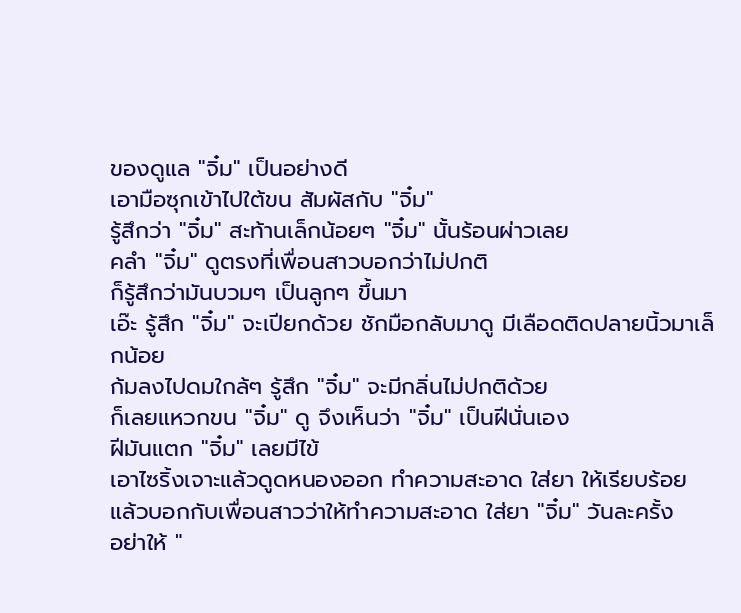ของดูแล "จิ๋ม" เป็นอย่างดี
เอามือซุกเข้าไปใต้ขน สัมผัสกับ "จิ๋ม"
รู้สึกว่า "จิ๋ม" สะท้านเล็กน้อยๆ "จิ๋ม" นั้นร้อนผ่าวเลย
คลำ "จิ๋ม" ดูตรงที่เพื่อนสาวบอกว่าไม่ปกติ
ก็รู้สึกว่ามันบวมๆ เป็นลูกๆ ขึ้นมา
เอ๊ะ รู้สึก "จิ๋ม" จะเปียกด้วย ชักมือกลับมาดู มีเลือดติดปลายนิ้วมาเล็กน้อย
ก้มลงไปดมใกล้ๆ รู้สึก "จิ๋ม" จะมีกลิ่นไม่ปกติด้วย
ก็เลยแหวกขน "จิ๋ม" ดู จึงเห็นว่า "จิ๋ม" เป็นฝีนั่นเอง
ฝีมันแตก "จิ๋ม" เลยมีไข้
เอาไซริ้งเจาะแล้วดูดหนองออก ทำความสะอาด ใส่ยา ให้เรียบร้อย
แล้วบอกกับเพื่อนสาวว่าให้ทำความสะอาด ใส่ยา "จิ๋ม" วันละครั้ง
อย่าให้ "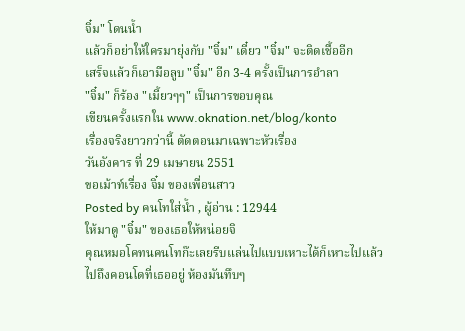จิ๋ม" โดนน้ำ
แล้วก็อย่าให้ใครมายุ่งกับ "จิ๋ม" เดี๋ยว "จิ๋ม" จะติดเชื้ออีก
เสร็จแล้วก็เอามือลูบ "จิ๋ม" อีก 3-4 ครั้งเป็นการอำลา
"จิ๋ม" ก็ร้อง "เมี้ยวๆๆ" เป็นการขอบคุณ
เขียนครั้งแรกใน www.oknation.net/blog/konto
เรื่องจริงยาวกว่านี้ ตัดตอนมาเฉพาะหัวเรื่อง
วันอังคาร ที่ 29 เมษายน 2551
ขอเม้าท์เรื่อง จิ๋ม ของเพื่อนสาว
Posted by คนโทใส่น้ำ , ผู้อ่าน : 12944
ให้มาดู "จิ๋ม" ของเธอให้หน่อยจิ
คุณหมอโคทนคนโทก๊ะเลยรีบแล่นไปแบบเหาะได้ก็เหาะไปแล้ว
ไปถึงคอนโดที่เธออยู่ ห้องมันทึบๆ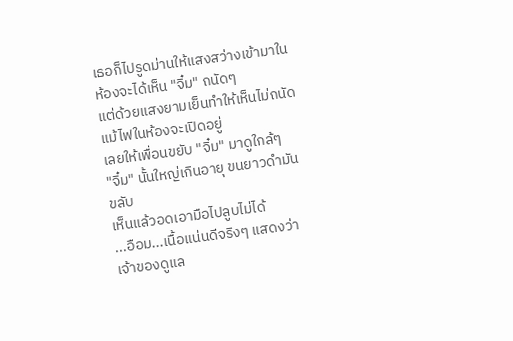เธอก็ไปรูดม่านให้แสงสว่างเข้ามาในห้องจะได้เห็น "จิ๋ม" ถนัดๆ
แต่ด้วยแสงยามเย็นทำให้เห็นไม่ถนัดแม้ไฟในห้องจะเปิดอยู่
เลยให้เพื่อนขยับ "จิ๋ม" มาดูใกล้ๆ
"จิ๋ม" นั้นใหญ่เกินอายุ ขนยาวดำมันขลับ
เห็นแล้วอดเอามือไปลูบไม่ได้
...อือม...เนื้อแน่นดีจริงๆ แสดงว่าเจ้าของดูแล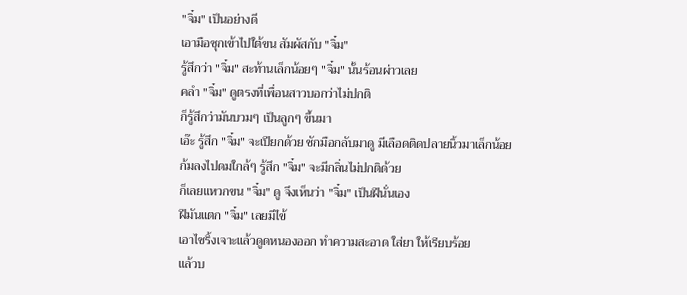"จิ๋ม" เป็นอย่างดี
เอามือซุกเข้าไปใต้ขน สัมผัสกับ "จิ๋ม"
รู้สึกว่า "จิ๋ม" สะท้านเล็กน้อยๆ "จิ๋ม" นั้นร้อนผ่าวเลย
คลำ "จิ๋ม" ดูตรงที่เพื่อนสาวบอกว่าไม่ปกติ
ก็รู้สึกว่ามันบวมๆ เป็นลูกๆ ขึ้นมา
เอ๊ะ รู้สึก "จิ๋ม" จะเปียกด้วย ชักมือกลับมาดู มีเลือดติดปลายนิ้วมาเล็กน้อย
ก้มลงไปดมใกล้ๆ รู้สึก "จิ๋ม" จะมีกลิ่นไม่ปกติด้วย
ก็เลยแหวกขน "จิ๋ม" ดู จึงเห็นว่า "จิ๋ม" เป็นฝีนั่นเอง
ฝีมันแตก "จิ๋ม" เลยมีไข้
เอาไซริ้งเจาะแล้วดูดหนองออก ทำความสะอาด ใส่ยา ให้เรียบร้อย
แล้วบ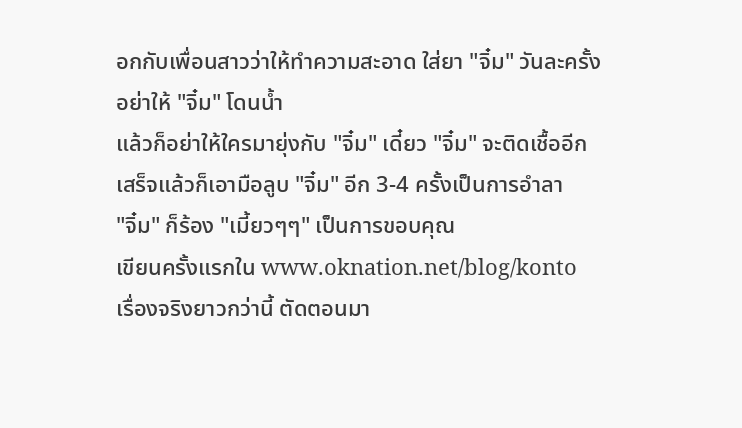อกกับเพื่อนสาวว่าให้ทำความสะอาด ใส่ยา "จิ๋ม" วันละครั้ง
อย่าให้ "จิ๋ม" โดนน้ำ
แล้วก็อย่าให้ใครมายุ่งกับ "จิ๋ม" เดี๋ยว "จิ๋ม" จะติดเชื้ออีก
เสร็จแล้วก็เอามือลูบ "จิ๋ม" อีก 3-4 ครั้งเป็นการอำลา
"จิ๋ม" ก็ร้อง "เมี้ยวๆๆ" เป็นการขอบคุณ
เขียนครั้งแรกใน www.oknation.net/blog/konto
เรื่องจริงยาวกว่านี้ ตัดตอนมา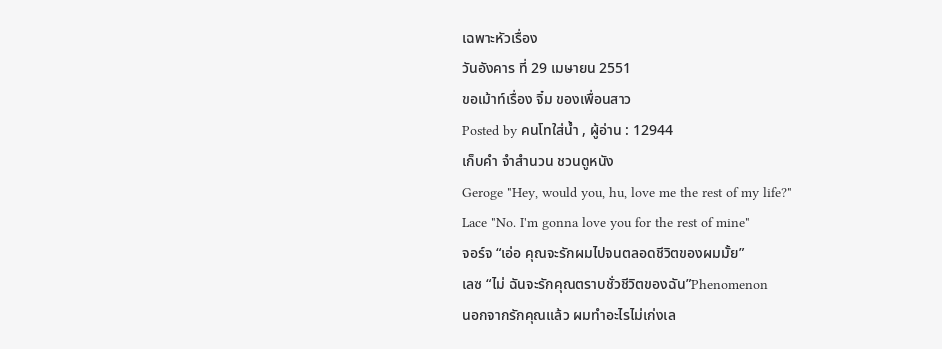เฉพาะหัวเรื่อง
วันอังคาร ที่ 29 เมษายน 2551
ขอเม้าท์เรื่อง จิ๋ม ของเพื่อนสาว
Posted by คนโทใส่น้ำ , ผู้อ่าน : 12944
เก็บคำ จำสำนวน ชวนดูหนัง
Geroge "Hey, would you, hu, love me the rest of my life?"
Lace "No. I'm gonna love you for the rest of mine"
จอร์จ “เอ่อ คุณจะรักผมไปจนตลอดชีวิตของผมมั้ย”
เลซ “ไม่ ฉันจะรักคุณตราบชั่วชีวิตของฉัน”Phenomenon
นอกจากรักคุณแล้ว ผมทำอะไรไม่เก่งเล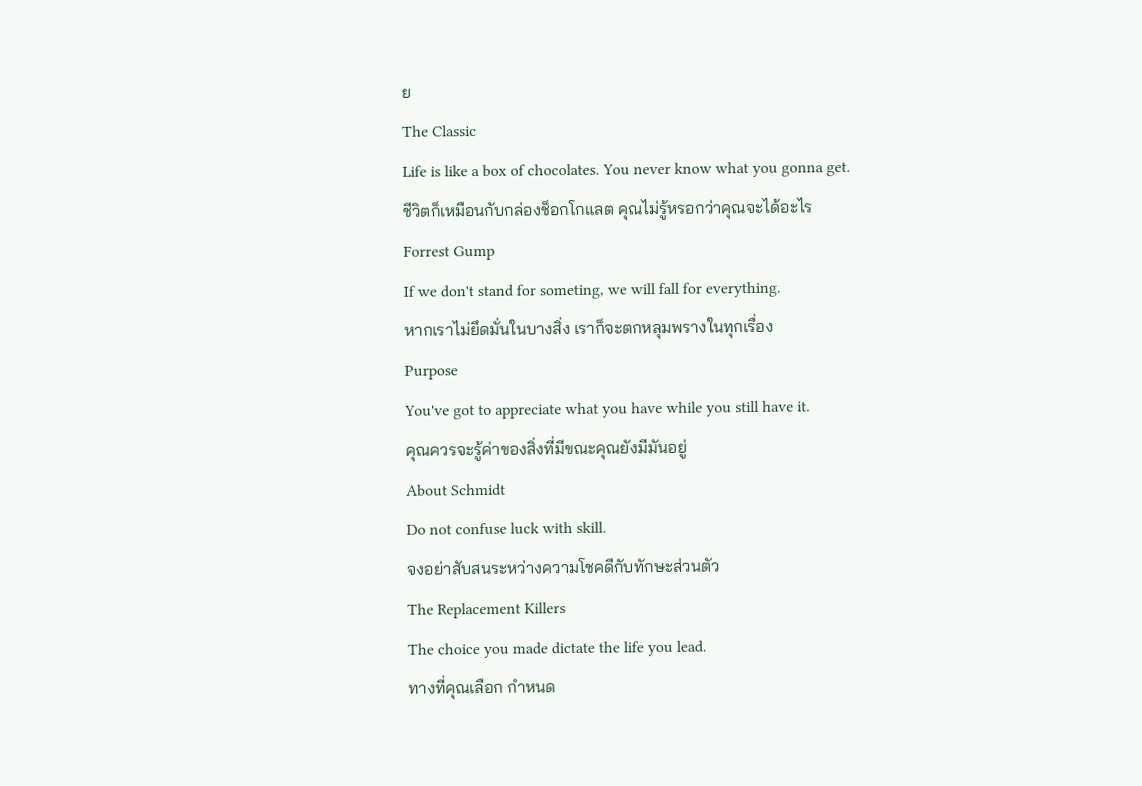ย
The Classic
Life is like a box of chocolates. You never know what you gonna get.
ชีวิตก็เหมือนกับกล่องช็อกโกแลต คุณไม่รู้หรอกว่าคุณจะได้อะไร
Forrest Gump
If we don't stand for someting, we will fall for everything.
หากเราไม่ยึดมั่นในบางสิ่ง เราก็จะตกหลุมพรางในทุกเรื่อง
Purpose
You've got to appreciate what you have while you still have it.
คุณควรจะรู้ค่าของสิ่งที่มีขณะคุณยังมีมันอยู่
About Schmidt
Do not confuse luck with skill.
จงอย่าสับสนระหว่างความโชคดีกับทักษะส่วนตัว
The Replacement Killers
The choice you made dictate the life you lead.
ทางที่คุณเลือก กำหนด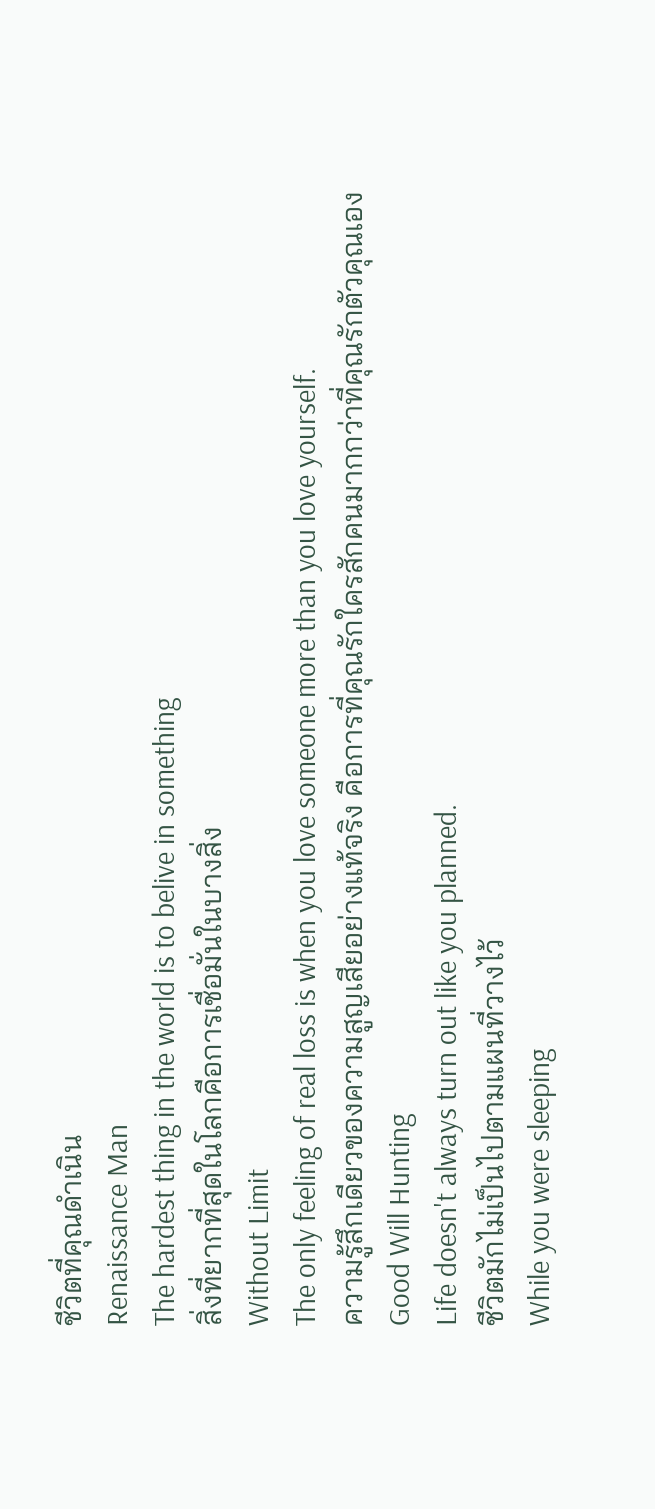ชีวิตที่คุณดำเนิน
Renaissance Man
The hardest thing in the world is to belive in something
สิ่งที่ยากที่สุดในโลกคือการเชื่อมั่นในบางสิ่ง
Without Limit
The only feeling of real loss is when you love someone more than you love yourself.
ความรู้สึกเดียวของความสูญเสียอย่างแท้จริง คือการที่คุณรักใครสักคนมากกว่าที่คุณรักตัวคุณเอง
Good Will Hunting
Life doesn't always turn out like you planned.
ชีวิตมักไม่เป็นไปตามแผนที่วางไว้
While you were sleeping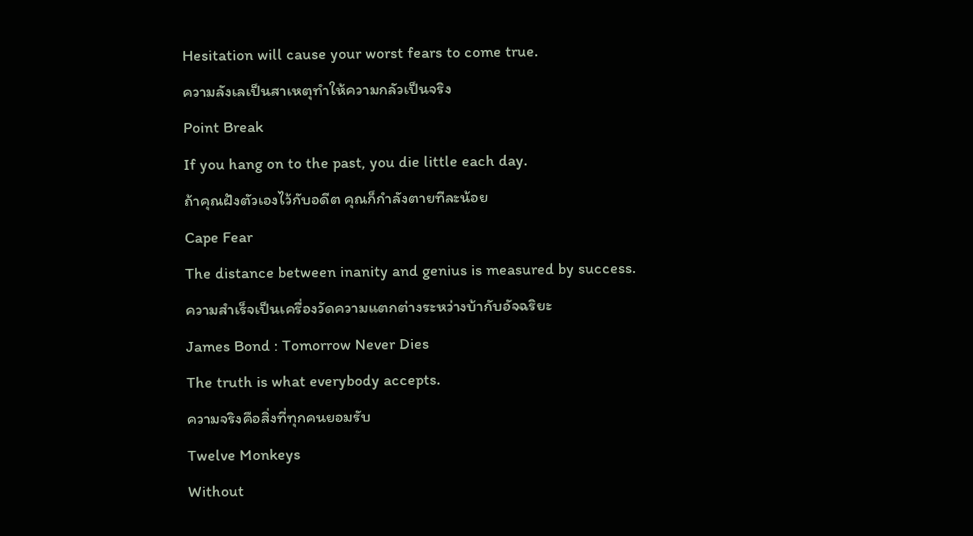Hesitation will cause your worst fears to come true.
ความลังเลเป็นสาเหตุทำให้ความกลัวเป็นจริง
Point Break
If you hang on to the past, you die little each day.
ถ้าคุณฝังตัวเองไว้กับอดีต คุณก็กำลังตายทีละน้อย
Cape Fear
The distance between inanity and genius is measured by success.
ความสำเร็จเป็นเครื่องวัดความแตกต่างระหว่างบ้ากับอัจฉริยะ
James Bond : Tomorrow Never Dies
The truth is what everybody accepts.
ความจริงคือสิ่งที่ทุกคนยอมรับ
Twelve Monkeys
Without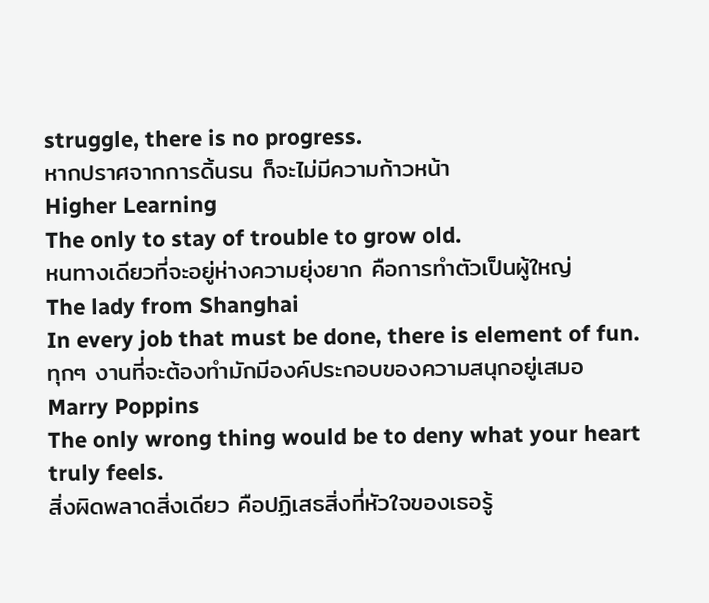struggle, there is no progress.
หากปราศจากการดิ้นรน ก็จะไม่มีความก้าวหน้า
Higher Learning
The only to stay of trouble to grow old.
หนทางเดียวที่จะอยู่ห่างความยุ่งยาก คือการทำตัวเป็นผู้ใหญ่
The lady from Shanghai
In every job that must be done, there is element of fun.
ทุกๆ งานที่จะต้องทำมักมีองค์ประกอบของความสนุกอยู่เสมอ
Marry Poppins
The only wrong thing would be to deny what your heart truly feels.
สิ่งผิดพลาดสิ่งเดียว คือปฏิเสธสิ่งที่หัวใจของเธอรู้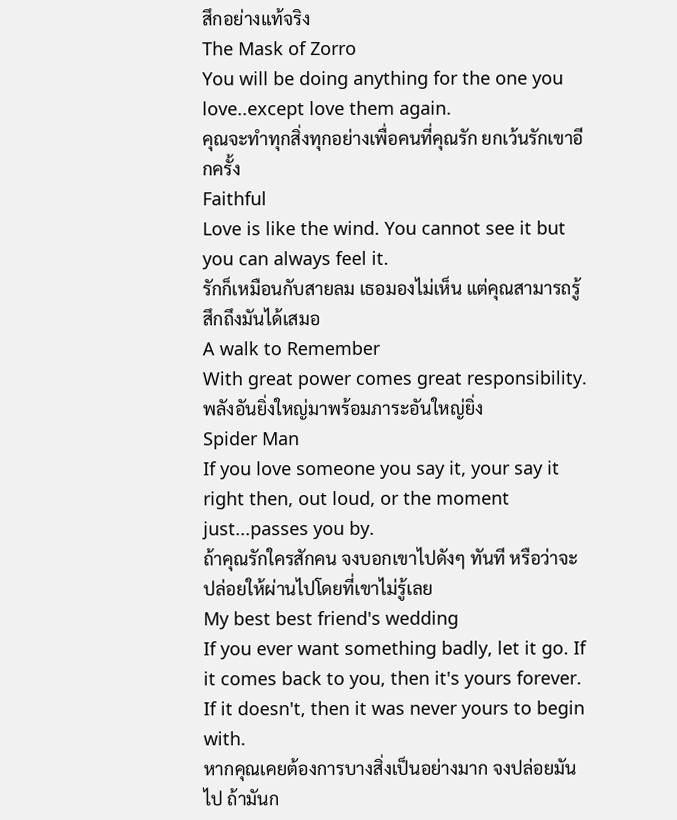สึกอย่างแท้จริง
The Mask of Zorro
You will be doing anything for the one you love..except love them again.
คุณจะทำทุกสิ่งทุกอย่างเพื่อคนที่คุณรัก ยกเว้นรักเขาอีกครั้ง
Faithful
Love is like the wind. You cannot see it but you can always feel it.
รักก็เหมือนกับสายลม เธอมองไม่เห็น แต่คุณสามารถรู้สึกถึงมันได้เสมอ
A walk to Remember
With great power comes great responsibility.
พลังอันยิ่งใหญ่มาพร้อมภาระอันใหญ่ยิ่ง
Spider Man
If you love someone you say it, your say it right then, out loud, or the moment just...passes you by.
ถ้าคุณรักใครสักคน จงบอกเขาไปดังๆ ทันที หรือว่าจะปล่อยให้ผ่านไปโดยที่เขาไม่รู้เลย
My best best friend's wedding
If you ever want something badly, let it go. If it comes back to you, then it's yours forever. If it doesn't, then it was never yours to begin with.
หากคุณเคยต้องการบางสิ่งเป็นอย่างมาก จงปล่อยมันไป ถ้ามันก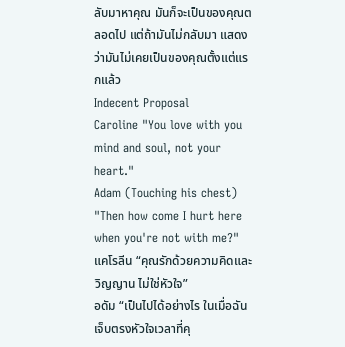ลับมาหาคุณ มันก็จะเป็นของคุณตลอดไป แต่ถ้ามันไม่กลับมา แสดงว่ามันไม่เคยเป็นของคุณตั้งแต่แรกแล้ว
Indecent Proposal
Caroline "You love with you mind and soul, not your heart."
Adam (Touching his chest) "Then how come I hurt here when you're not with me?"
แคโรลีน “คุณรักด้วยความคิดและวิญญาน ไม่ใช่หัวใจ”
อดัม “เป็นไปได้อย่างไร ในเมื่อฉันเจ็บตรงหัวใจเวลาที่คุ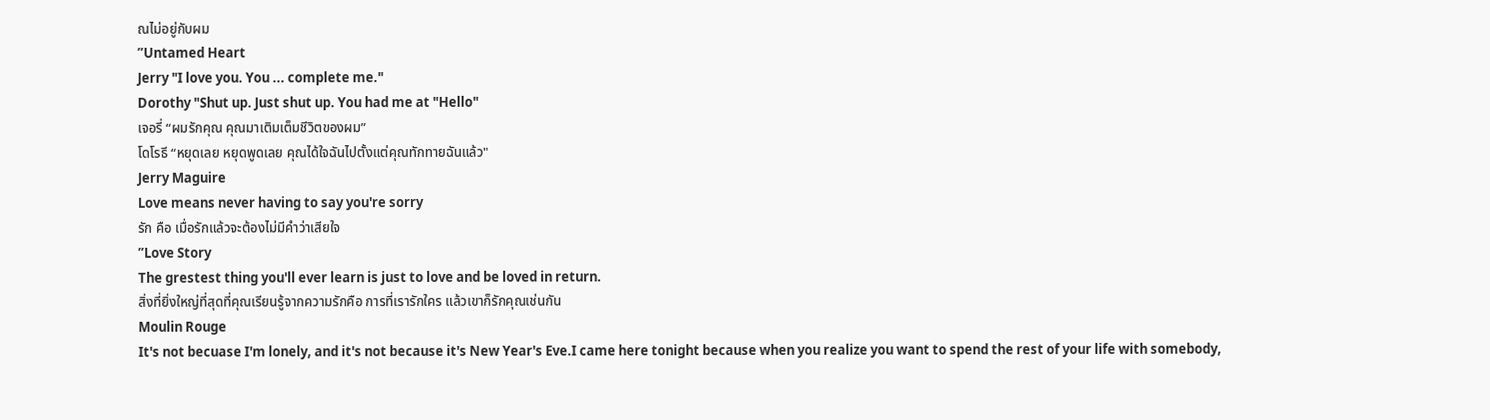ณไม่อยู่กับผม
”Untamed Heart
Jerry "I love you. You ... complete me."
Dorothy "Shut up. Just shut up. You had me at "Hello"
เจอรี่ “ผมรักคุณ คุณมาเติมเต็มชีวิตของผม”
โดโรธี “หยุดเลย หยุดพูดเลย คุณได้ใจฉันไปตั้งแต่คุณทักทายฉันแล้ว"
Jerry Maguire
Love means never having to say you're sorry
รัก คือ เมื่อรักแล้วจะต้องไม่มีคำว่าเสียใจ
”Love Story
The grestest thing you'll ever learn is just to love and be loved in return.
สิ่งที่ยิ่งใหญ่ที่สุดที่คุณเรียนรู้จากความรักคือ การที่เรารักใคร แล้วเขาก็รักคุณเช่นกัน
Moulin Rouge
It's not becuase I'm lonely, and it's not because it's New Year's Eve.I came here tonight because when you realize you want to spend the rest of your life with somebody,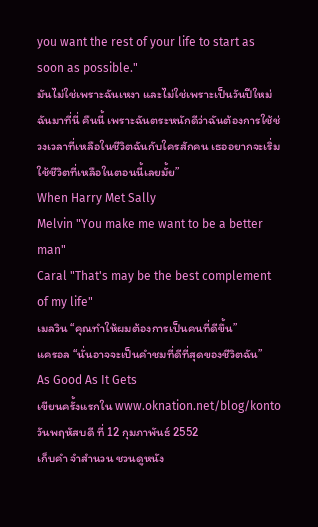you want the rest of your life to start as soon as possible."
มันไม่ใช่เพราะฉันเหงา และไม่ใช่เพราะเป็นวันปีใหม่ ฉันมาที่นี่ คืนนี้ เพราะฉันตระหนักดีว่าฉันต้องการใช้ช่วงเวลาที่เหลือในชีวิตฉันกับใครสักคน เธออยากจะเริ่มใช้ชีวิตที่เหลือในตอนนี้เลยมั้ย”
When Harry Met Sally
Melvin "You make me want to be a better man"
Caral "That's may be the best complement of my life"
เมลวิน “คุณทำให้ผมต้องการเป็นคนที่ดีขึ้น”
แครอล “นั่นอาจจะเป็นคำชมที่ดีที่สุดของชีวิตฉัน”
As Good As It Gets
เขียนครั้งแรกใน www.oknation.net/blog/konto
วันพฤหัสบดี ที่ 12 กุมภาพันธ์ 2552
เก็บคำ จำสำนวน ชวนดูหนัง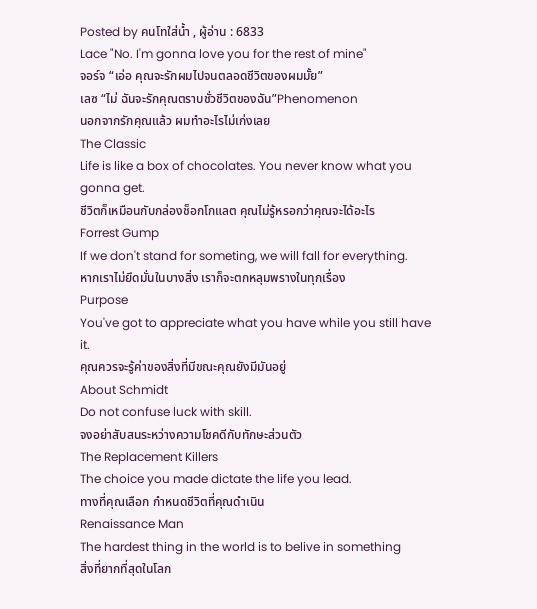Posted by คนโทใส่น้ำ , ผู้อ่าน : 6833
Lace "No. I'm gonna love you for the rest of mine"
จอร์จ “เอ่อ คุณจะรักผมไปจนตลอดชีวิตของผมมั้ย”
เลซ “ไม่ ฉันจะรักคุณตราบชั่วชีวิตของฉัน”Phenomenon
นอกจากรักคุณแล้ว ผมทำอะไรไม่เก่งเลย
The Classic
Life is like a box of chocolates. You never know what you gonna get.
ชีวิตก็เหมือนกับกล่องช็อกโกแลต คุณไม่รู้หรอกว่าคุณจะได้อะไร
Forrest Gump
If we don't stand for someting, we will fall for everything.
หากเราไม่ยึดมั่นในบางสิ่ง เราก็จะตกหลุมพรางในทุกเรื่อง
Purpose
You've got to appreciate what you have while you still have it.
คุณควรจะรู้ค่าของสิ่งที่มีขณะคุณยังมีมันอยู่
About Schmidt
Do not confuse luck with skill.
จงอย่าสับสนระหว่างความโชคดีกับทักษะส่วนตัว
The Replacement Killers
The choice you made dictate the life you lead.
ทางที่คุณเลือก กำหนดชีวิตที่คุณดำเนิน
Renaissance Man
The hardest thing in the world is to belive in something
สิ่งที่ยากที่สุดในโลก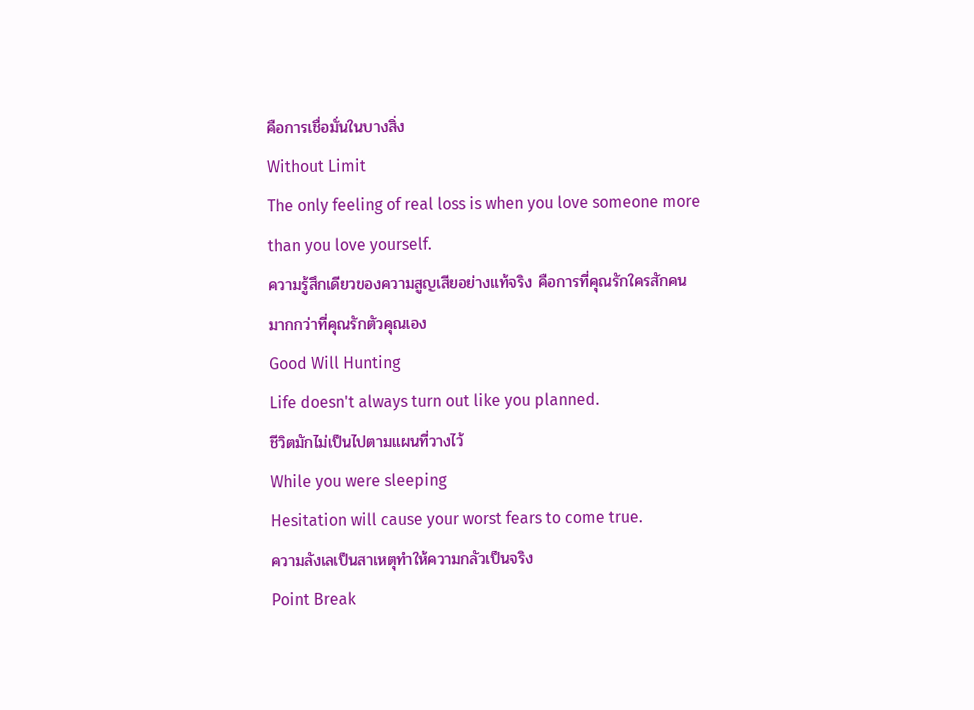คือการเชื่อมั่นในบางสิ่ง
Without Limit
The only feeling of real loss is when you love someone more than you love yourself.
ความรู้สึกเดียวของความสูญเสียอย่างแท้จริง คือการที่คุณรักใครสักคนมากกว่าที่คุณรักตัวคุณเอง
Good Will Hunting
Life doesn't always turn out like you planned.
ชีวิตมักไม่เป็นไปตามแผนที่วางไว้
While you were sleeping
Hesitation will cause your worst fears to come true.
ความลังเลเป็นสาเหตุทำให้ความกลัวเป็นจริง
Point Break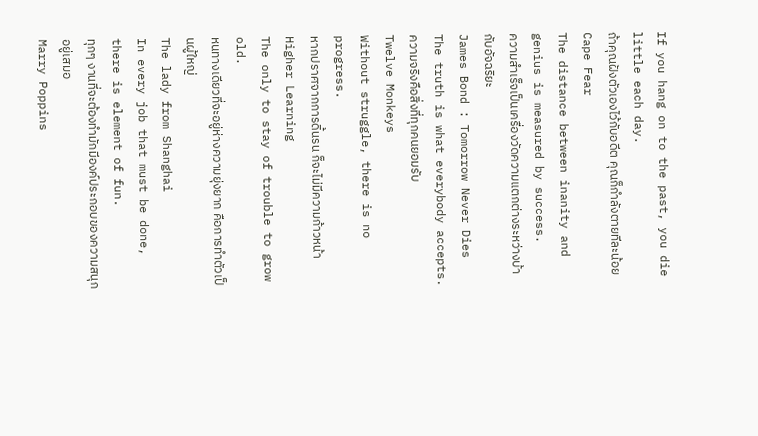If you hang on to the past, you die little each day.
ถ้าคุณฝังตัวเองไว้กับอดีต คุณก็กำลังตายทีละน้อย
Cape Fear
The distance between inanity and genius is measured by success.
ความสำเร็จเป็นเครื่องวัดความแตกต่างระหว่างบ้ากับอัจฉริยะ
James Bond : Tomorrow Never Dies
The truth is what everybody accepts.
ความจริงคือสิ่งที่ทุกคนยอมรับ
Twelve Monkeys
Without struggle, there is no progress.
หากปราศจากการดิ้นรน ก็จะไม่มีความก้าวหน้า
Higher Learning
The only to stay of trouble to grow old.
หนทางเดียวที่จะอยู่ห่างความยุ่งยาก คือการทำตัวเป็นผู้ใหญ่
The lady from Shanghai
In every job that must be done, there is element of fun.
ทุกๆ งานที่จะต้องทำมักมีองค์ประกอบของความสนุกอยู่เสมอ
Marry Poppins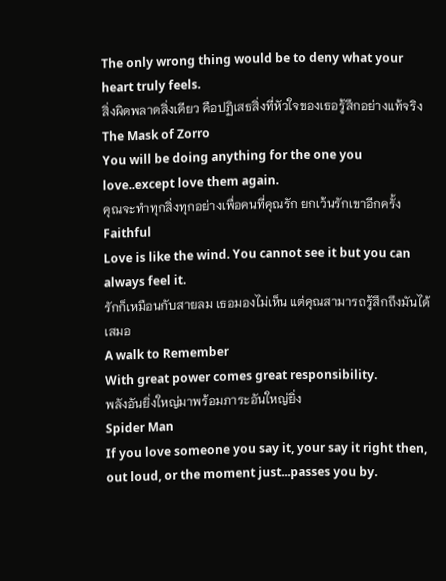The only wrong thing would be to deny what your heart truly feels.
สิ่งผิดพลาดสิ่งเดียว คือปฏิเสธสิ่งที่หัวใจของเธอรู้สึกอย่างแท้จริง
The Mask of Zorro
You will be doing anything for the one you love..except love them again.
คุณจะทำทุกสิ่งทุกอย่างเพื่อคนที่คุณรัก ยกเว้นรักเขาอีกครั้ง
Faithful
Love is like the wind. You cannot see it but you can always feel it.
รักก็เหมือนกับสายลม เธอมองไม่เห็น แต่คุณสามารถรู้สึกถึงมันได้เสมอ
A walk to Remember
With great power comes great responsibility.
พลังอันยิ่งใหญ่มาพร้อมภาระอันใหญ่ยิ่ง
Spider Man
If you love someone you say it, your say it right then, out loud, or the moment just...passes you by.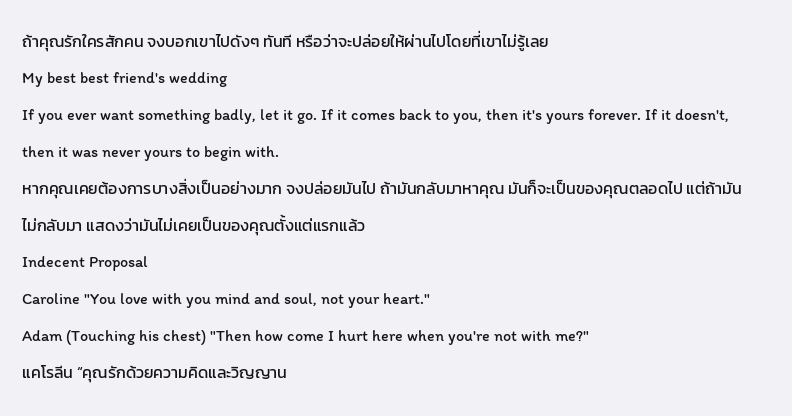ถ้าคุณรักใครสักคน จงบอกเขาไปดังๆ ทันที หรือว่าจะปล่อยให้ผ่านไปโดยที่เขาไม่รู้เลย
My best best friend's wedding
If you ever want something badly, let it go. If it comes back to you, then it's yours forever. If it doesn't, then it was never yours to begin with.
หากคุณเคยต้องการบางสิ่งเป็นอย่างมาก จงปล่อยมันไป ถ้ามันกลับมาหาคุณ มันก็จะเป็นของคุณตลอดไป แต่ถ้ามันไม่กลับมา แสดงว่ามันไม่เคยเป็นของคุณตั้งแต่แรกแล้ว
Indecent Proposal
Caroline "You love with you mind and soul, not your heart."
Adam (Touching his chest) "Then how come I hurt here when you're not with me?"
แคโรลีน “คุณรักด้วยความคิดและวิญญาน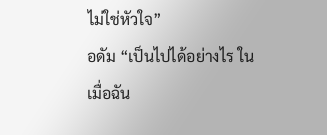ไม่ใช่หัวใจ”
อดัม “เป็นไปได้อย่างไร ในเมื่อฉัน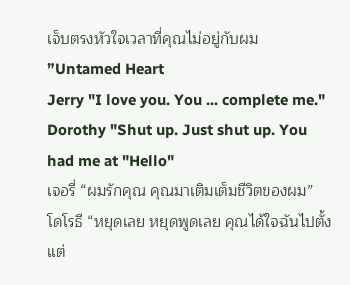เจ็บตรงหัวใจเวลาที่คุณไม่อยู่กับผม
”Untamed Heart
Jerry "I love you. You ... complete me."
Dorothy "Shut up. Just shut up. You had me at "Hello"
เจอรี่ “ผมรักคุณ คุณมาเติมเต็มชีวิตของผม”
โดโรธี “หยุดเลย หยุดพูดเลย คุณได้ใจฉันไปตั้งแต่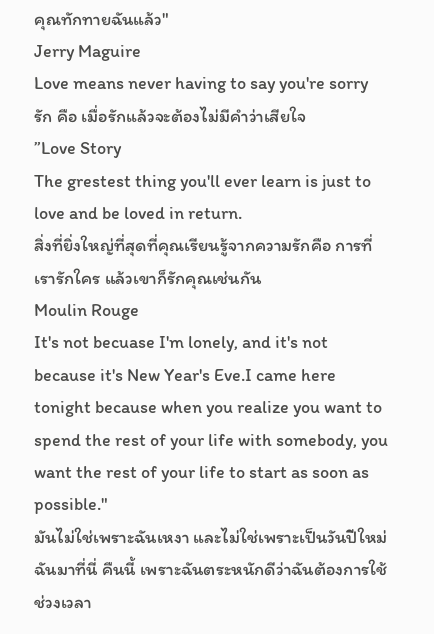คุณทักทายฉันแล้ว"
Jerry Maguire
Love means never having to say you're sorry
รัก คือ เมื่อรักแล้วจะต้องไม่มีคำว่าเสียใจ
”Love Story
The grestest thing you'll ever learn is just to love and be loved in return.
สิ่งที่ยิ่งใหญ่ที่สุดที่คุณเรียนรู้จากความรักคือ การที่เรารักใคร แล้วเขาก็รักคุณเช่นกัน
Moulin Rouge
It's not becuase I'm lonely, and it's not because it's New Year's Eve.I came here tonight because when you realize you want to spend the rest of your life with somebody, you want the rest of your life to start as soon as possible."
มันไม่ใช่เพราะฉันเหงา และไม่ใช่เพราะเป็นวันปีใหม่ ฉันมาที่นี่ คืนนี้ เพราะฉันตระหนักดีว่าฉันต้องการใช้ช่วงเวลา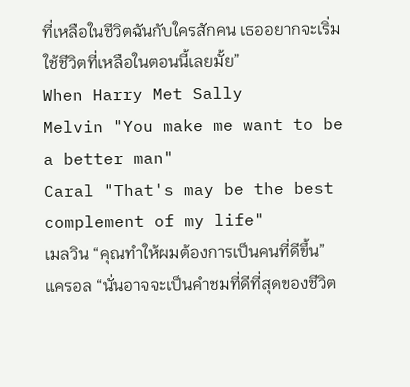ที่เหลือในชีวิตฉันกับใครสักคน เธออยากจะเริ่มใช้ชีวิตที่เหลือในตอนนี้เลยมั้ย”
When Harry Met Sally
Melvin "You make me want to be a better man"
Caral "That's may be the best complement of my life"
เมลวิน “คุณทำให้ผมต้องการเป็นคนที่ดีขึ้น”
แครอล “นั่นอาจจะเป็นคำชมที่ดีที่สุดของชีวิต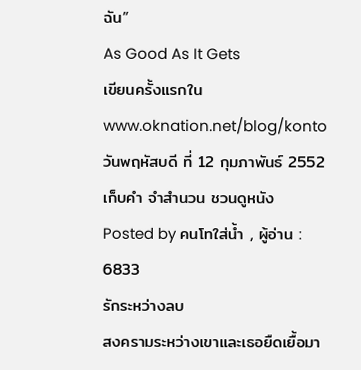ฉัน”
As Good As It Gets
เขียนครั้งแรกใน www.oknation.net/blog/konto
วันพฤหัสบดี ที่ 12 กุมภาพันธ์ 2552
เก็บคำ จำสำนวน ชวนดูหนัง
Posted by คนโทใส่น้ำ , ผู้อ่าน : 6833
รักระหว่างลบ
สงครามระหว่างเขาและเธอยืดเยื้อมา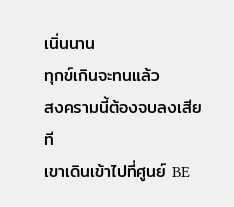เนิ่นนาน
ทุกข์เกินจะทนแล้ว
สงครามนี้ต้องจบลงเสียที
เขาเดินเข้าไปที่ศูนย์ BE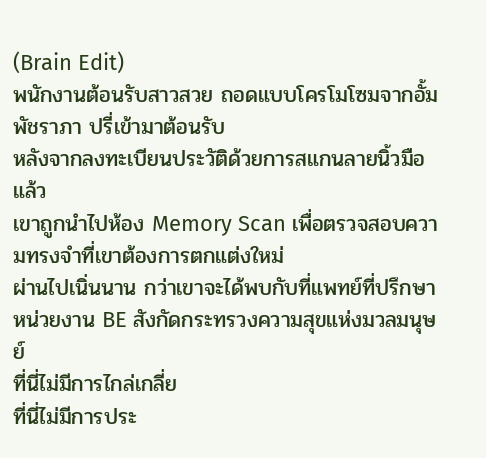(Brain Edit)
พนักงานต้อนรับสาวสวย ถอดแบบโครโมโซมจากอั้ม พัชราภา ปรี่เข้ามาต้อนรับ
หลังจากลงทะเบียนประวัติด้วยการสแกนลายนิ้วมือแล้ว
เขาถูกนำไปห้อง Memory Scan เพื่อตรวจสอบความทรงจำที่เขาต้องการตกแต่งใหม่
ผ่านไปเนิ่นนาน กว่าเขาจะได้พบกับที่แพทย์ที่ปรึกษา
หน่วยงาน BE สังกัดกระทรวงความสุขแห่งมวลมนุษย์
ที่นี่ไม่มีการไกล่เกลี่ย
ที่นี่ไม่มีการประ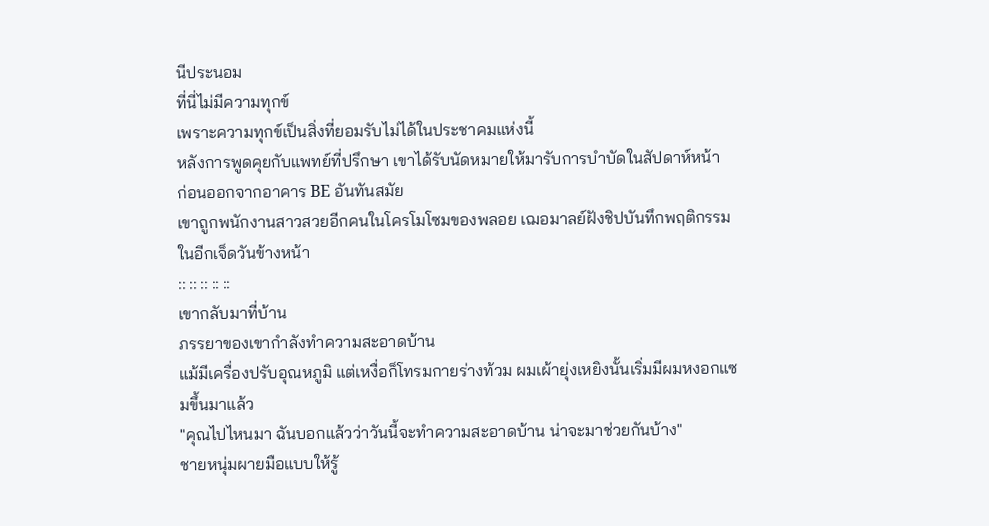นีประนอม
ที่นี่ไม่มีความทุกข์
เพราะความทุกข์เป็นสิ่งที่ยอมรับไม่ได้ในประชาคมแห่งนี้
หลังการพูดคุยกับแพทย์ที่ปรึกษา เขาได้รับนัดหมายให้มารับการบำบัดในสัปดาห์หน้า
ก่อนออกจากอาคาร BE อันทันสมัย
เขาถูกพนักงานสาวสวยอีกคนในโครโมโซมของพลอย เฌอมาลย์ฝังชิปบันทึกพฤติกรรมในอีกเจ็ดวันข้างหน้า
:: :: :: :: ::
เขากลับมาที่บ้าน
ภรรยาของเขากำลังทำความสะอาดบ้าน
แม้มีเครื่องปรับอุณหภูมิ แต่เหงื่อก็โทรมกายร่างท้วม ผมเผ้ายุ่งเหยิงนั้นเริ่มมีผมหงอกแซมขึ้นมาแล้ว
"คุณไปไหนมา ฉันบอกแล้วว่าวันนี้จะทำความสะอาดบ้าน น่าจะมาช่วยกันบ้าง"
ชายหนุ่มผายมือแบบให้รู้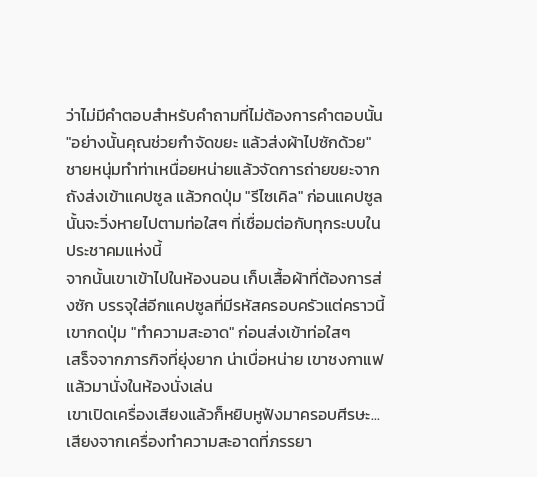ว่าไม่มีคำตอบสำหรับคำถามที่ไม่ต้องการคำตอบนั้น
"อย่างนั้นคุณช่วยกำจัดขยะ แล้วส่งผ้าไปซักด้วย"
ชายหนุ่มทำท่าเหนื่อยหน่ายแล้วจัดการถ่ายขยะจากถังส่งเข้าแคปซูล แล้วกดปุ่ม "รีไซเคิล" ก่อนแคปซูลนั้นจะวิ่งหายไปตามท่อใสๆ ที่เชื่อมต่อกับทุกระบบในประชาคมแห่งนี้
จากนั้นเขาเข้าไปในห้องนอน เก็บเสื้อผ้าที่ต้องการส่งซัก บรรจุใส่อีกแคปซูลที่มีรหัสครอบครัวแต่คราวนี้เขากดปุ่ม "ทำความสะอาด" ก่อนส่งเข้าท่อใสๆ
เสร็จจากภารกิจที่ยุ่งยาก น่าเบื่อหน่าย เขาชงกาแฟแล้วมานั่งในห้องนั่งเล่น
เขาเปิดเครื่องเสียงแล้วก็หยิบหูฟังมาครอบศีรษะ...เสียงจากเครื่องทำความสะอาดที่ภรรยา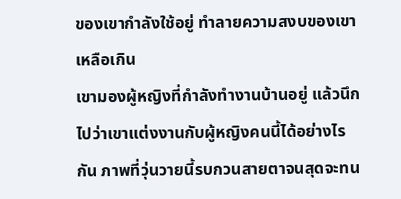ของเขากำลังใช้อยู่ ทำลายความสงบของเขาเหลือเกิน
เขามองผู้หญิงที่กำลังทำงานบ้านอยู่ แล้วนึกไปว่าเขาแต่งงานกับผู้หญิงคนนี้ได้อย่างไรกัน ภาพที่วุ่นวายนี้รบกวนสายตาจนสุดจะทน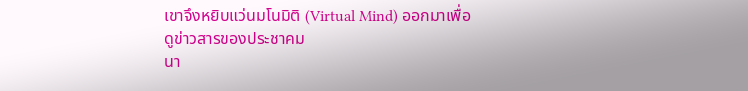เขาจึงหยิบแว่นมโนมิติ (Virtual Mind) ออกมาเพื่อดูข่าวสารของประชาคม
นา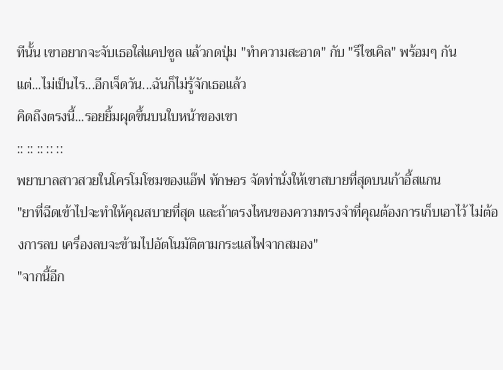ทีนั้น เขาอยากจะจับเธอใส่แคปซูล แล้วกดปุ่ม "ทำความสะอาด" กับ "รีไซเคิล" พร้อมๆ กัน
แต่...ไม่เป็นไร...อีกเจ็ดวัน...ฉันก็ไม่รู้จักเธอแล้ว
คิดถึงตรงนี้...รอยยิ้มผุดขึ้นบนใบหน้าของเขา
:: :: :: :: ::
พยาบาลสาวสวยในโครโมโซมของแอ๊ฟ ทักษอร จัดท่านั่งให้เขาสบายที่สุดบนเก้าอี้สแกน
"ยาที่ฉีดเข้าไปจะทำให้คุณสบายที่สุด และถ้าตรงไหนของความทรงจำที่คุณต้องการเก็บเอาไว้ ไม่ต้องการลบ เครื่องลบจะข้ามไปอัตโนมัติตามกระแสไฟจากสมอง"
"จากนี้อีก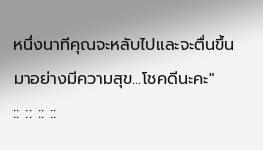หนึ่งนาทีคุณจะหลับไปและจะตื่นขึ้นมาอย่างมีความสุข...โชคดีนะคะ"
:: :: :: ::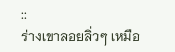::
ร่างเขาลอยลิ่วๆ เหมือ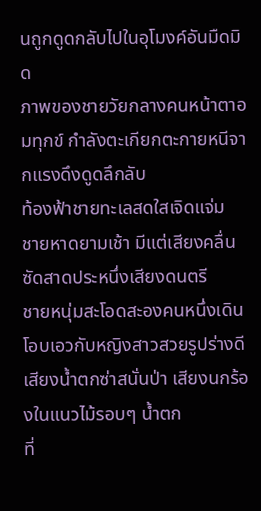นถูกดูดกลับไปในอุโมงค์อันมืดมิด
ภาพของชายวัยกลางคนหน้าตาอมทุกข์ กำลังตะเกียกตะกายหนีจากแรงดึงดูดลึกลับ
ท้องฟ้าชายทะเลสดใสเจิดแจ่ม
ชายหาดยามเช้า มีแต่เสียงคลื่นซัดสาดประหนึ่งเสียงดนตรี
ชายหนุ่มสะโอดสะองคนหนึ่งเดินโอบเอวกับหญิงสาวสวยรูปร่างดี
เสียงน้ำตกซ่าสนั่นป่า เสียงนกร้องในแนวไม้รอบๆ น้ำตก
ที่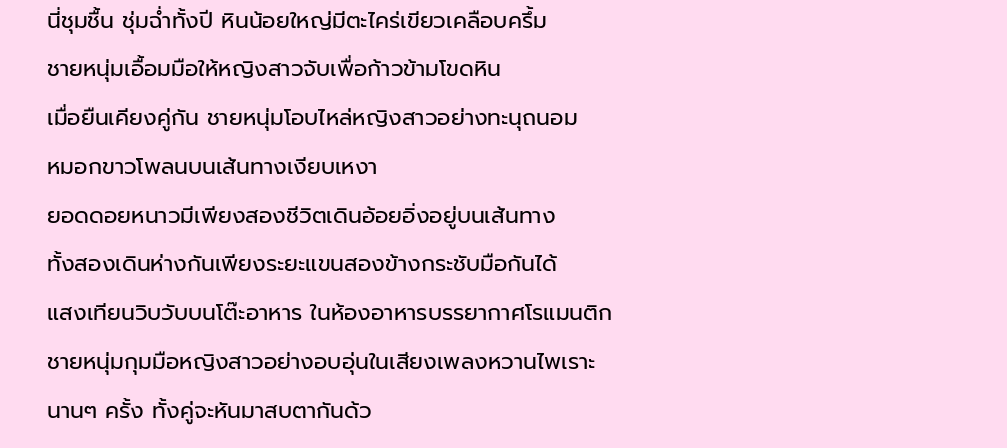นี่ชุมชื้น ชุ่มฉ่ำทั้งปี หินน้อยใหญ่มีตะไคร่เขียวเคลือบครึ้ม
ชายหนุ่มเอื้อมมือให้หญิงสาวจับเพื่อก้าวข้ามโขดหิน
เมื่อยืนเคียงคู่กัน ชายหนุ่มโอบไหล่หญิงสาวอย่างทะนุถนอม
หมอกขาวโพลนบนเส้นทางเงียบเหงา
ยอดดอยหนาวมีเพียงสองชีวิตเดินอ้อยอิ่งอยู่บนเส้นทาง
ทั้งสองเดินห่างกันเพียงระยะแขนสองข้างกระชับมือกันได้
แสงเทียนวิบวับบนโต๊ะอาหาร ในห้องอาหารบรรยากาศโรแมนติก
ชายหนุ่มกุมมือหญิงสาวอย่างอบอุ่นในเสียงเพลงหวานไพเราะ
นานๆ ครั้ง ทั้งคู่จะหันมาสบตากันด้ว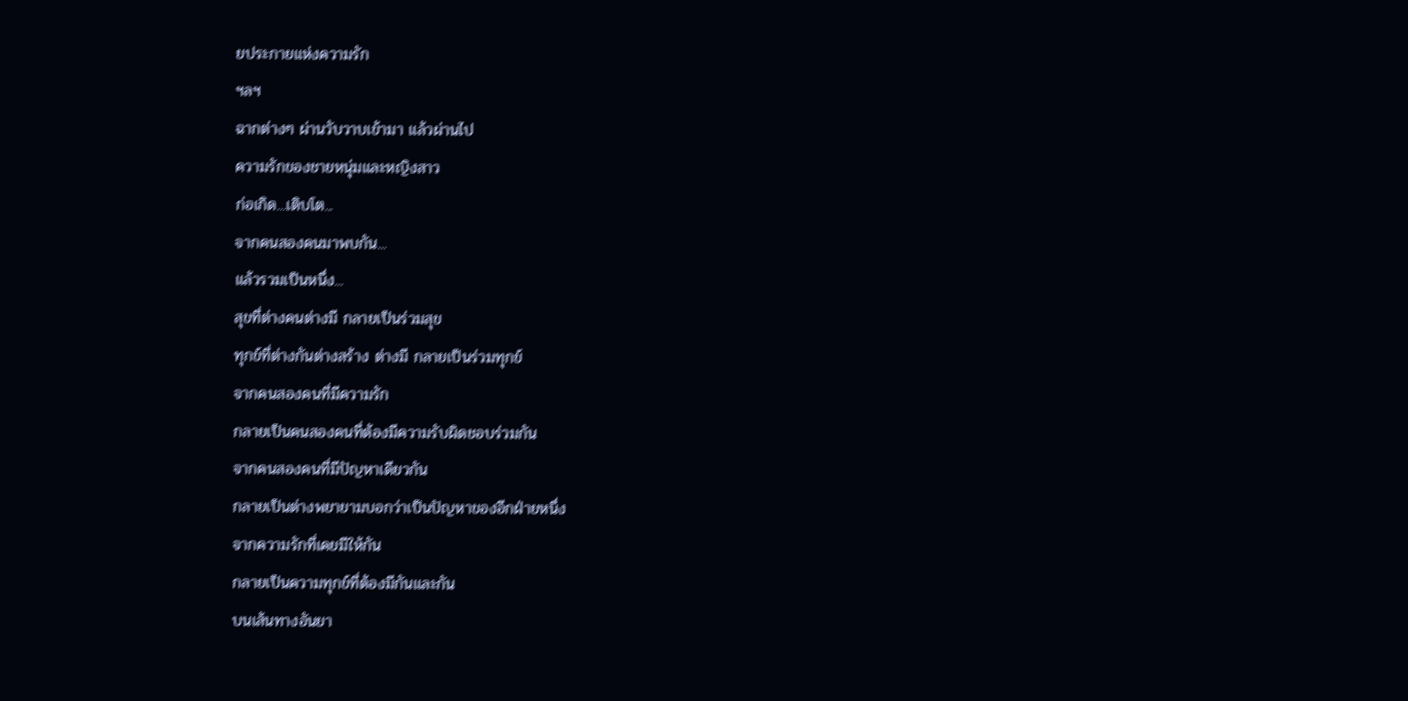ยประกายแห่งความรัก
ฯลฯ
ฉากต่างๆ ผ่านวับวาบเข้ามา แล้วผ่านไป
ความรักของชายหนุ่มและหญิงสาว
ก่อเกิด...เติบโต...
จากคนสองคนมาพบกัน...
แล้วรวมเป็นหนึ่ง...
สุขที่ต่างคนต่างมี กลายเป็นร่วมสุข
ทุกข์ที่ต่างกันต่างสร้าง ต่างมี กลายเป็นร่วมทุกข์
จากคนสองคนที่มีความรัก
กลายเป็นคนสองคนที่ต้องมีความรับผิดชอบร่วมกัน
จากคนสองคนที่มีปัญหาเดียวกัน
กลายเป็นต่างพยายามบอกว่าเป็นปัญหาของอีกฝ่ายหนึ่ง
จากความรักที่เคยมีให้กัน
กลายเป็นความทุกข์ที่ต้องมีกันและกัน
บนเส้นทางอันยา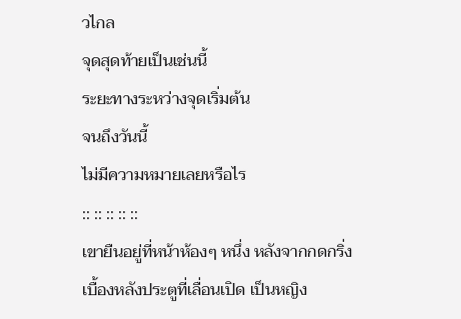วไกล
จุดสุดท้ายเป็นเช่นนี้
ระยะทางระหว่างจุดเริ่มต้น
จนถึงวันนี้
ไม่มีความหมายเลยหรือไร
:: :: :: :: ::
เขายืนอยู่ที่หน้าห้องๆ หนึ่ง หลังจากกดกริ่ง
เบื้องหลังประตูที่เลื่อนเปิด เป็นหญิง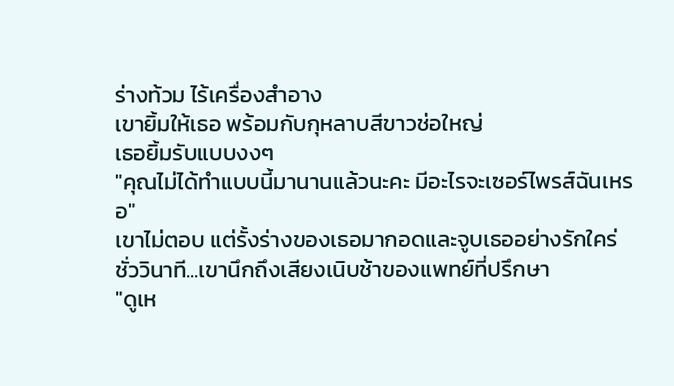ร่างท้วม ไร้เครื่องสำอาง
เขายิ้มให้เธอ พร้อมกับกุหลาบสีขาวช่อใหญ่
เธอยิ้มรับแบบงงๆ
"คุณไม่ได้ทำแบบนี้มานานแล้วนะคะ มีอะไรจะเซอร์ไพรส์ฉันเหรอ"
เขาไม่ตอบ แต่รั้งร่างของเธอมากอดและจูบเธออย่างรักใคร่
ชั่ววินาที...เขานึกถึงเสียงเนิบช้าของแพทย์ที่ปรึกษา
"ดูเห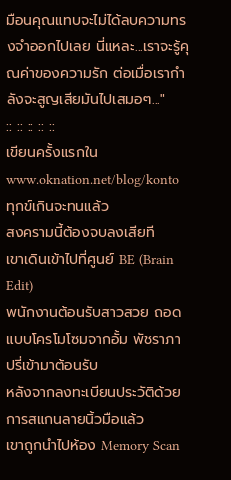มือนคุณแทบจะไม่ได้ลบความทรงจำออกไปเลย นี่แหละ...เราจะรู้คุณค่าของความรัก ต่อเมื่อเรากำลังจะสูญเสียมันไปเสมอๆ..."
:: :: :: :: ::
เขียนครั้งแรกใน www.oknation.net/blog/konto
ทุกข์เกินจะทนแล้ว
สงครามนี้ต้องจบลงเสียที
เขาเดินเข้าไปที่ศูนย์ BE (Brain Edit)
พนักงานต้อนรับสาวสวย ถอดแบบโครโมโซมจากอั้ม พัชราภา ปรี่เข้ามาต้อนรับ
หลังจากลงทะเบียนประวัติด้วยการสแกนลายนิ้วมือแล้ว
เขาถูกนำไปห้อง Memory Scan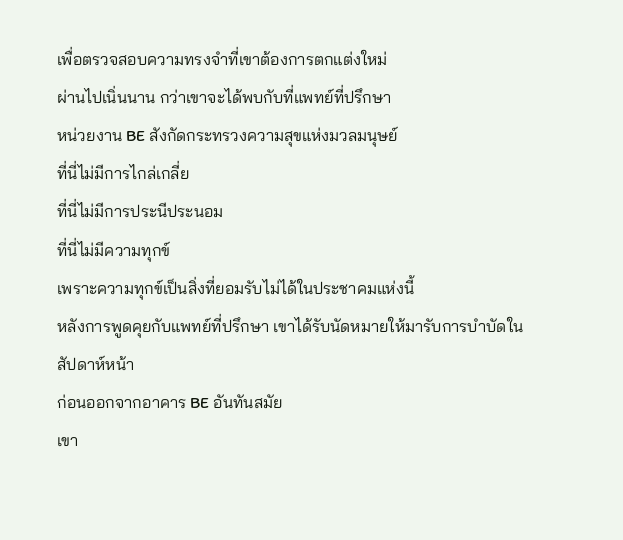เพื่อตรวจสอบความทรงจำที่เขาต้องการตกแต่งใหม่
ผ่านไปเนิ่นนาน กว่าเขาจะได้พบกับที่แพทย์ที่ปรึกษา
หน่วยงาน BE สังกัดกระทรวงความสุขแห่งมวลมนุษย์
ที่นี่ไม่มีการไกล่เกลี่ย
ที่นี่ไม่มีการประนีประนอม
ที่นี่ไม่มีความทุกข์
เพราะความทุกข์เป็นสิ่งที่ยอมรับไม่ได้ในประชาคมแห่งนี้
หลังการพูดคุยกับแพทย์ที่ปรึกษา เขาได้รับนัดหมายให้มารับการบำบัดในสัปดาห์หน้า
ก่อนออกจากอาคาร BE อันทันสมัย
เขา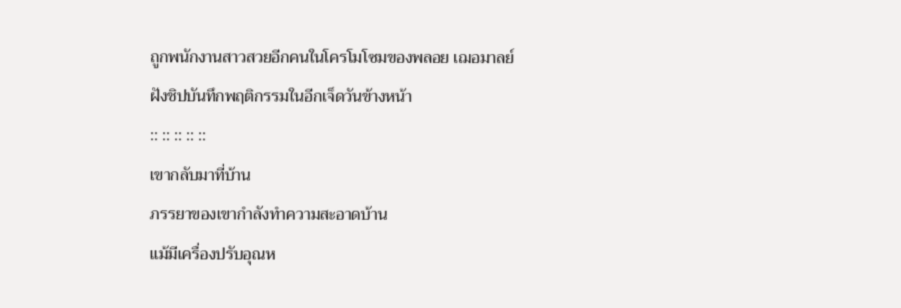ถูกพนักงานสาวสวยอีกคนในโครโมโซมของพลอย เฌอมาลย์ฝังชิปบันทึกพฤติกรรมในอีกเจ็ดวันข้างหน้า
:: :: :: :: ::
เขากลับมาที่บ้าน
ภรรยาของเขากำลังทำความสะอาดบ้าน
แม้มีเครื่องปรับอุณห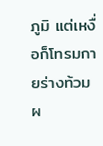ภูมิ แต่เหงื่อก็โทรมกายร่างท้วม ผ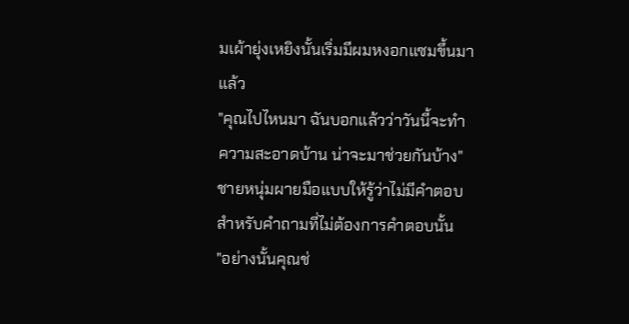มเผ้ายุ่งเหยิงนั้นเริ่มมีผมหงอกแซมขึ้นมาแล้ว
"คุณไปไหนมา ฉันบอกแล้วว่าวันนี้จะทำความสะอาดบ้าน น่าจะมาช่วยกันบ้าง"
ชายหนุ่มผายมือแบบให้รู้ว่าไม่มีคำตอบสำหรับคำถามที่ไม่ต้องการคำตอบนั้น
"อย่างนั้นคุณช่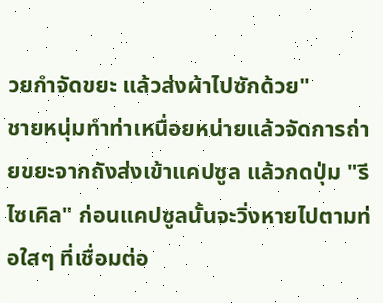วยกำจัดขยะ แล้วส่งผ้าไปซักด้วย"
ชายหนุ่มทำท่าเหนื่อยหน่ายแล้วจัดการถ่ายขยะจากถังส่งเข้าแคปซูล แล้วกดปุ่ม "รีไซเคิล" ก่อนแคปซูลนั้นจะวิ่งหายไปตามท่อใสๆ ที่เชื่อมต่อ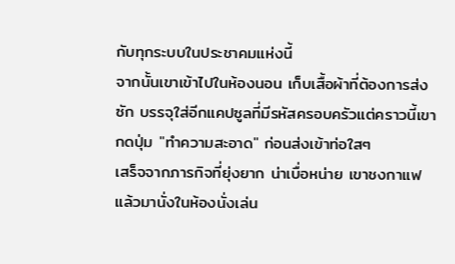กับทุกระบบในประชาคมแห่งนี้
จากนั้นเขาเข้าไปในห้องนอน เก็บเสื้อผ้าที่ต้องการส่งซัก บรรจุใส่อีกแคปซูลที่มีรหัสครอบครัวแต่คราวนี้เขากดปุ่ม "ทำความสะอาด" ก่อนส่งเข้าท่อใสๆ
เสร็จจากภารกิจที่ยุ่งยาก น่าเบื่อหน่าย เขาชงกาแฟแล้วมานั่งในห้องนั่งเล่น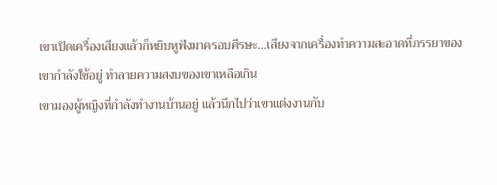เขาเปิดเครื่องเสียงแล้วก็หยิบหูฟังมาครอบศีรษะ...เสียงจากเครื่องทำความสะอาดที่ภรรยาของเขากำลังใช้อยู่ ทำลายความสงบของเขาเหลือเกิน
เขามองผู้หญิงที่กำลังทำงานบ้านอยู่ แล้วนึกไปว่าเขาแต่งงานกับ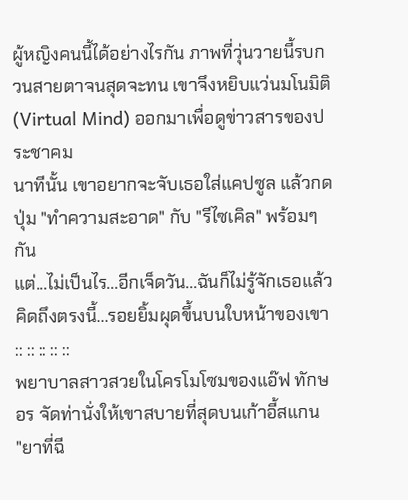ผู้หญิงคนนี้ได้อย่างไรกัน ภาพที่วุ่นวายนี้รบกวนสายตาจนสุดจะทน เขาจึงหยิบแว่นมโนมิติ (Virtual Mind) ออกมาเพื่อดูข่าวสารของประชาคม
นาทีนั้น เขาอยากจะจับเธอใส่แคปซูล แล้วกดปุ่ม "ทำความสะอาด" กับ "รีไซเคิล" พร้อมๆ กัน
แต่...ไม่เป็นไร...อีกเจ็ดวัน...ฉันก็ไม่รู้จักเธอแล้ว
คิดถึงตรงนี้...รอยยิ้มผุดขึ้นบนใบหน้าของเขา
:: :: :: :: ::
พยาบาลสาวสวยในโครโมโซมของแอ๊ฟ ทักษอร จัดท่านั่งให้เขาสบายที่สุดบนเก้าอี้สแกน
"ยาที่ฉี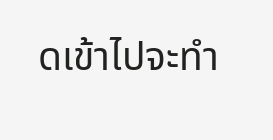ดเข้าไปจะทำ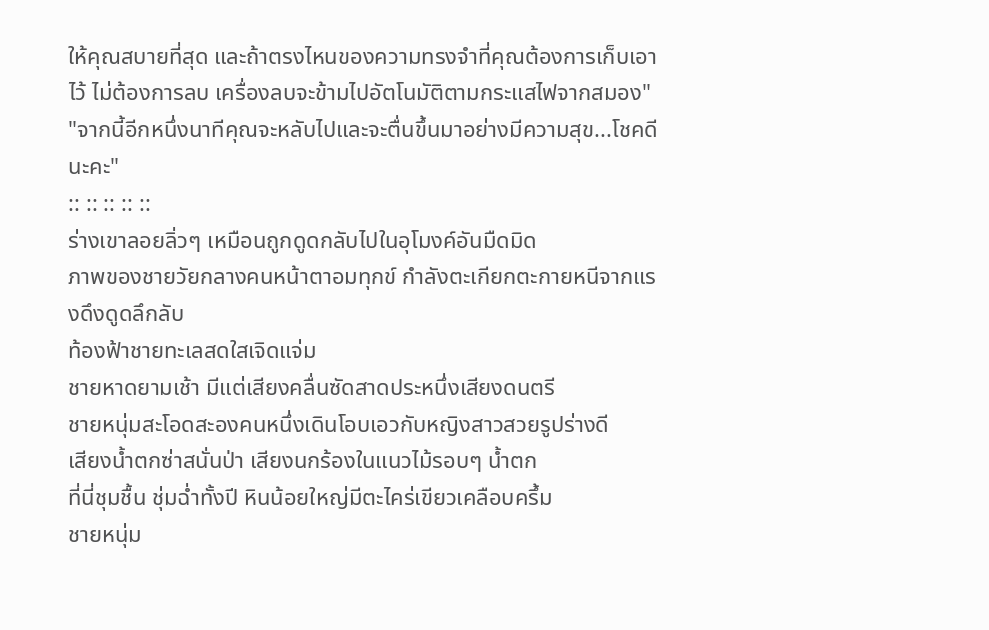ให้คุณสบายที่สุด และถ้าตรงไหนของความทรงจำที่คุณต้องการเก็บเอาไว้ ไม่ต้องการลบ เครื่องลบจะข้ามไปอัตโนมัติตามกระแสไฟจากสมอง"
"จากนี้อีกหนึ่งนาทีคุณจะหลับไปและจะตื่นขึ้นมาอย่างมีความสุข...โชคดีนะคะ"
:: :: :: :: ::
ร่างเขาลอยลิ่วๆ เหมือนถูกดูดกลับไปในอุโมงค์อันมืดมิด
ภาพของชายวัยกลางคนหน้าตาอมทุกข์ กำลังตะเกียกตะกายหนีจากแรงดึงดูดลึกลับ
ท้องฟ้าชายทะเลสดใสเจิดแจ่ม
ชายหาดยามเช้า มีแต่เสียงคลื่นซัดสาดประหนึ่งเสียงดนตรี
ชายหนุ่มสะโอดสะองคนหนึ่งเดินโอบเอวกับหญิงสาวสวยรูปร่างดี
เสียงน้ำตกซ่าสนั่นป่า เสียงนกร้องในแนวไม้รอบๆ น้ำตก
ที่นี่ชุมชื้น ชุ่มฉ่ำทั้งปี หินน้อยใหญ่มีตะไคร่เขียวเคลือบครึ้ม
ชายหนุ่ม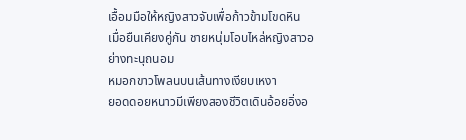เอื้อมมือให้หญิงสาวจับเพื่อก้าวข้ามโขดหิน
เมื่อยืนเคียงคู่กัน ชายหนุ่มโอบไหล่หญิงสาวอย่างทะนุถนอม
หมอกขาวโพลนบนเส้นทางเงียบเหงา
ยอดดอยหนาวมีเพียงสองชีวิตเดินอ้อยอิ่งอ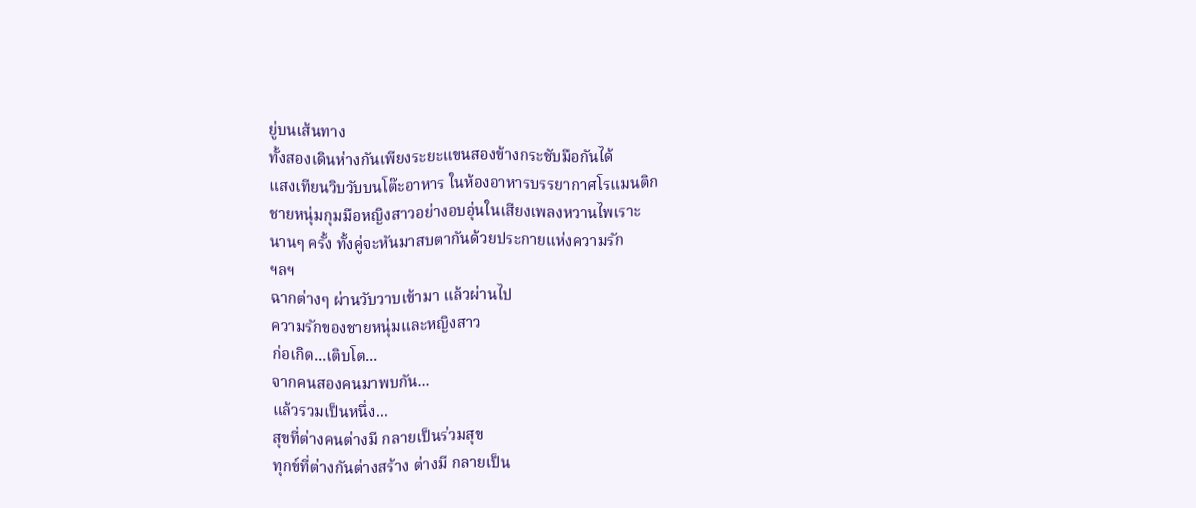ยู่บนเส้นทาง
ทั้งสองเดินห่างกันเพียงระยะแขนสองข้างกระชับมือกันได้
แสงเทียนวิบวับบนโต๊ะอาหาร ในห้องอาหารบรรยากาศโรแมนติก
ชายหนุ่มกุมมือหญิงสาวอย่างอบอุ่นในเสียงเพลงหวานไพเราะ
นานๆ ครั้ง ทั้งคู่จะหันมาสบตากันด้วยประกายแห่งความรัก
ฯลฯ
ฉากต่างๆ ผ่านวับวาบเข้ามา แล้วผ่านไป
ความรักของชายหนุ่มและหญิงสาว
ก่อเกิด...เติบโต...
จากคนสองคนมาพบกัน...
แล้วรวมเป็นหนึ่ง...
สุขที่ต่างคนต่างมี กลายเป็นร่วมสุข
ทุกข์ที่ต่างกันต่างสร้าง ต่างมี กลายเป็น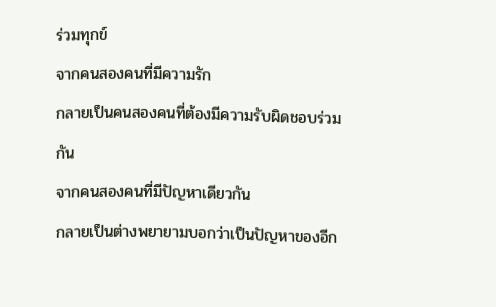ร่วมทุกข์
จากคนสองคนที่มีความรัก
กลายเป็นคนสองคนที่ต้องมีความรับผิดชอบร่วมกัน
จากคนสองคนที่มีปัญหาเดียวกัน
กลายเป็นต่างพยายามบอกว่าเป็นปัญหาของอีก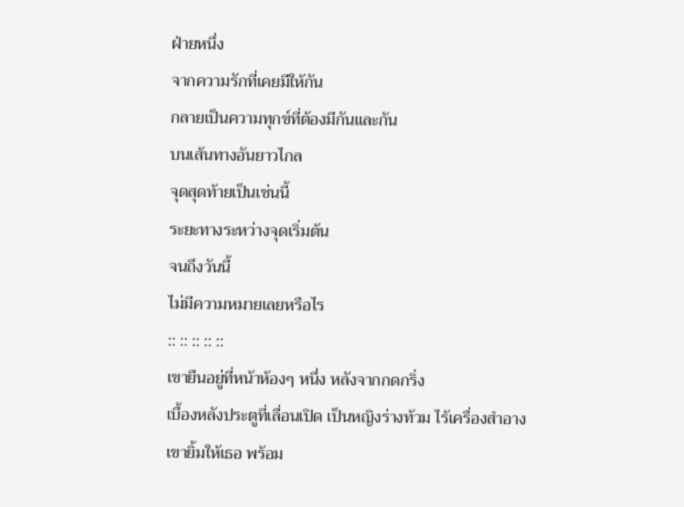ฝ่ายหนึ่ง
จากความรักที่เคยมีให้กัน
กลายเป็นความทุกข์ที่ต้องมีกันและกัน
บนเส้นทางอันยาวไกล
จุดสุดท้ายเป็นเช่นนี้
ระยะทางระหว่างจุดเริ่มต้น
จนถึงวันนี้
ไม่มีความหมายเลยหรือไร
:: :: :: :: ::
เขายืนอยู่ที่หน้าห้องๆ หนึ่ง หลังจากกดกริ่ง
เบื้องหลังประตูที่เลื่อนเปิด เป็นหญิงร่างท้วม ไร้เครื่องสำอาง
เขายิ้มให้เธอ พร้อม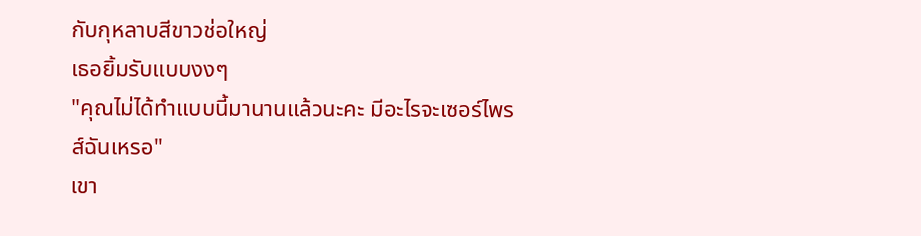กับกุหลาบสีขาวช่อใหญ่
เธอยิ้มรับแบบงงๆ
"คุณไม่ได้ทำแบบนี้มานานแล้วนะคะ มีอะไรจะเซอร์ไพรส์ฉันเหรอ"
เขา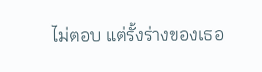ไม่ตอบ แต่รั้งร่างของเธอ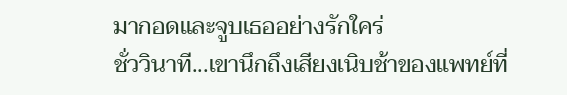มากอดและจูบเธออย่างรักใคร่
ชั่ววินาที...เขานึกถึงเสียงเนิบช้าของแพทย์ที่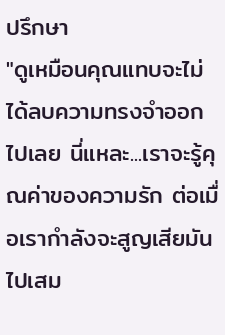ปรึกษา
"ดูเหมือนคุณแทบจะไม่ได้ลบความทรงจำออกไปเลย นี่แหละ...เราจะรู้คุณค่าของความรัก ต่อเมื่อเรากำลังจะสูญเสียมันไปเสม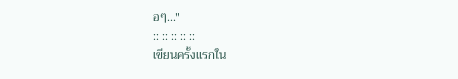อๆ..."
:: :: :: :: ::
เขียนครั้งแรกใน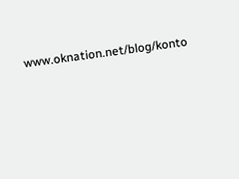www.oknation.net/blog/konto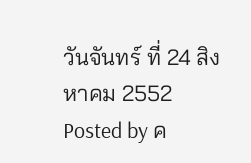วันจันทร์ ที่ 24 สิงหาคม 2552
Posted by ค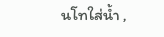นโทใส่น้ำ ,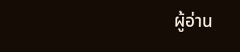ผู้อ่าน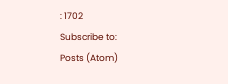: 1702
Subscribe to:
Posts (Atom)